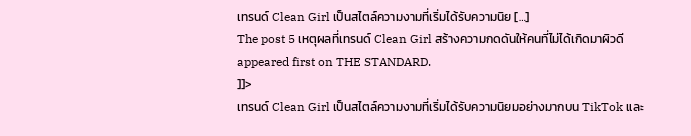เทรนด์ Clean Girl เป็นสไตล์ความงามที่เริ่มได้รับความนิย […]
The post 5 เหตุผลที่เทรนด์ Clean Girl สร้างความกดดันให้คนที่ไม่ได้เกิดมาผิวดี appeared first on THE STANDARD.
]]>
เทรนด์ Clean Girl เป็นสไตล์ความงามที่เริ่มได้รับความนิยมอย่างมากบน TikTok และ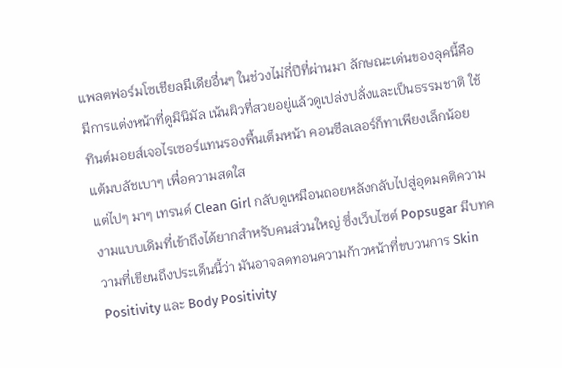แพลตฟอร์มโซเชียลมีเดียอื่นๆ ในช่วงไม่กี่ปีที่ผ่านมา ลักษณะเด่นของลุคนี้คือมีการแต่งหน้าที่ดูมินิมัล เน้นผิวที่สวยอยู่แล้วดูเปล่งปลั่งและเป็นธรรมชาติ ใช้ทินต์มอยส์เจอไรเซอร์แทนรองพื้นเต็มหน้า คอนซีลเลอร์ก็ทาเพียงเล็กน้อย แต้มบลัชเบาๆ เพื่อความสดใส
แต่ไปๆ มาๆ เทรนด์ Clean Girl กลับดูเหมือนถอยหลังกลับไปสู่อุดมคติความงามแบบเดิมที่เข้าถึงได้ยากสำหรับคนส่วนใหญ่ ซึ่งเว็บไซต์ Popsugar มีบทความที่เขียนถึงประเด็นนี้ว่า มันอาจลดทอนความก้าวหน้าที่ขบวนการ Skin Positivity และ Body Positivity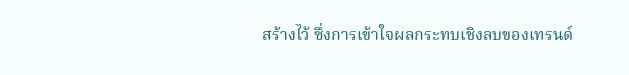สร้างไว้ ซึ่งการเข้าใจผลกระทบเชิงลบของเทรนด์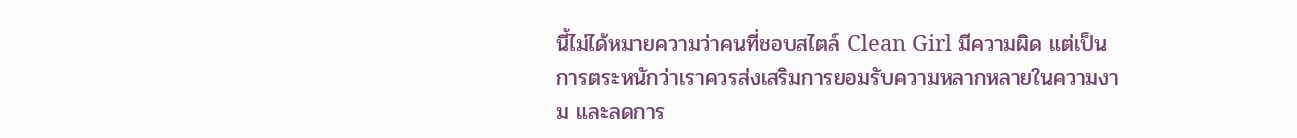นี้ไม่ได้หมายความว่าคนที่ชอบสไตล์ Clean Girl มีความผิด แต่เป็นการตระหนักว่าเราควรส่งเสริมการยอมรับความหลากหลายในความงาม และลดการ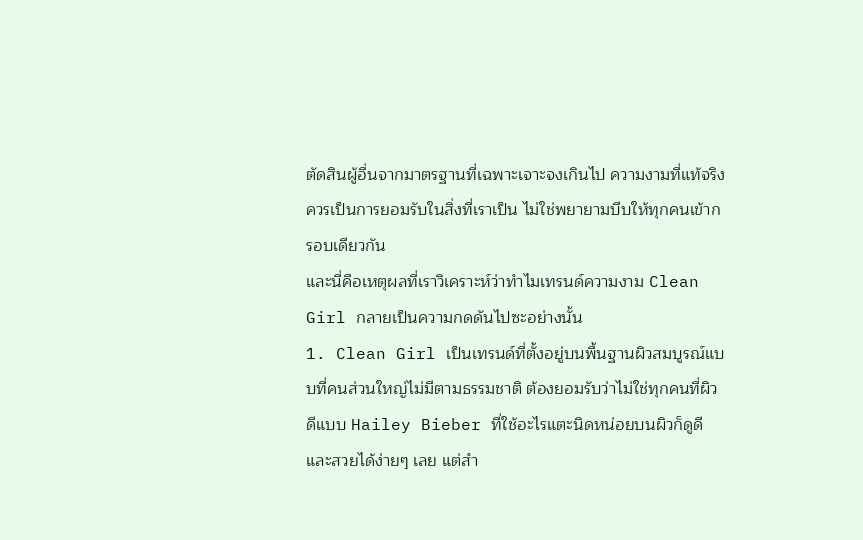ตัดสินผู้อื่นจากมาตรฐานที่เฉพาะเจาะจงเกินไป ความงามที่แท้จริงควรเป็นการยอมรับในสิ่งที่เราเป็น ไม่ใช่พยายามบีบให้ทุกคนเข้ากรอบเดียวกัน
และนี่คือเหตุผลที่เราวิเคราะห์ว่าทำไมเทรนด์ความงาม Clean Girl กลายเป็นความกดดันไปซะอย่างนั้น
1. Clean Girl เป็นเทรนด์ที่ตั้งอยู่บนพื้นฐานผิวสมบูรณ์แบบที่คนส่วนใหญ่ไม่มีตามธรรมชาติ ต้องยอมรับว่าไม่ใช่ทุกคนที่ผิวดีแบบ Hailey Bieber ที่ใช้อะไรแตะนิดหน่อยบนผิวก็ดูดีและสวยได้ง่ายๆ เลย แต่สำ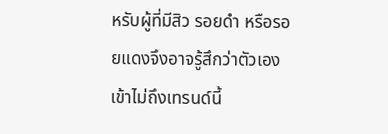หรับผู้ที่มีสิว รอยดำ หรือรอยแดงจึงอาจรู้สึกว่าตัวเองเข้าไม่ถึงเทรนด์นี้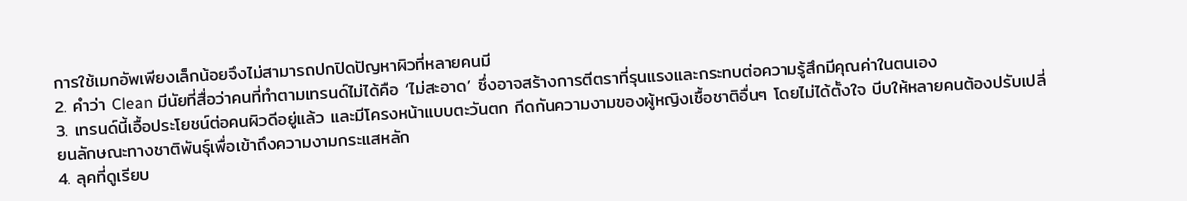การใช้เมกอัพเพียงเล็กน้อยจึงไม่สามารถปกปิดปัญหาผิวที่หลายคนมี
2. คำว่า Clean มีนัยที่สื่อว่าคนที่ทำตามเทรนด์ไม่ได้คือ ‘ไม่สะอาด’ ซึ่งอาจสร้างการตีตราที่รุนแรงและกระทบต่อความรู้สึกมีคุณค่าในตนเอง
3. เทรนด์นี้เอื้อประโยชน์ต่อคนผิวดีอยู่แล้ว และมีโครงหน้าแบบตะวันตก กีดกันความงามของผู้หญิงเชื้อชาติอื่นๆ โดยไม่ได้ตั้งใจ บีบให้หลายคนต้องปรับเปลี่ยนลักษณะทางชาติพันธุ์เพื่อเข้าถึงความงามกระแสหลัก
4. ลุคที่ดูเรียบ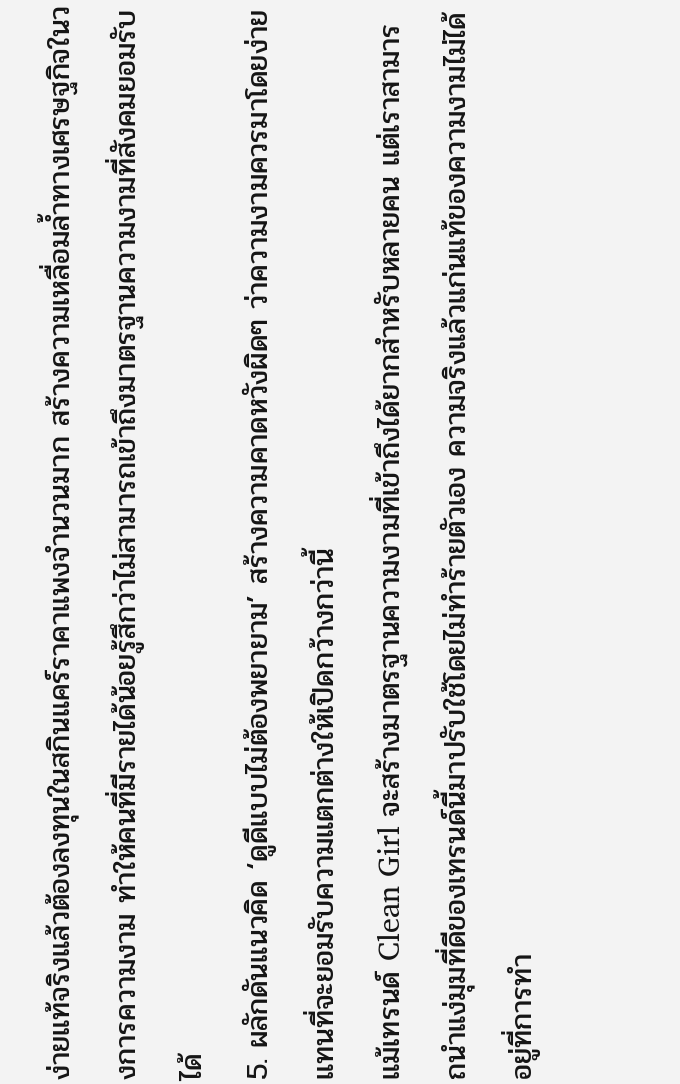ง่ายแท้จริงแล้วต้องลงทุนในสกินแคร์ราคาแพงจำนวนมาก สร้างความเหลื่อมล้ำทางเศรษฐกิจในวงการความงาม ทำให้คนที่มีรายได้น้อยรู้สึกว่าไม่สามารถเข้าถึงมาตรฐานความงามที่สังคมยอมรับได้
5. ผลักดันแนวคิด ‘ดูดีแบบไม่ต้องพยายาม’ สร้างความคาดหวังผิดๆ ว่าความงามควรมาโดยง่ายแทนที่จะยอมรับความแตกต่างให้เปิดกว้างกว่านี้
แม้เทรนด์ Clean Girl จะสร้างมาตรฐานความงามที่เข้าถึงได้ยากสำหรับหลายคน แต่เราสามารถนำแง่มุมที่ดีของเทรนด์นี้มาปรับใช้โดยไม่ทำร้ายตัวเอง ความจริงแล้วแก่นแท้ของความงามไม่ได้อยู่ที่การทำ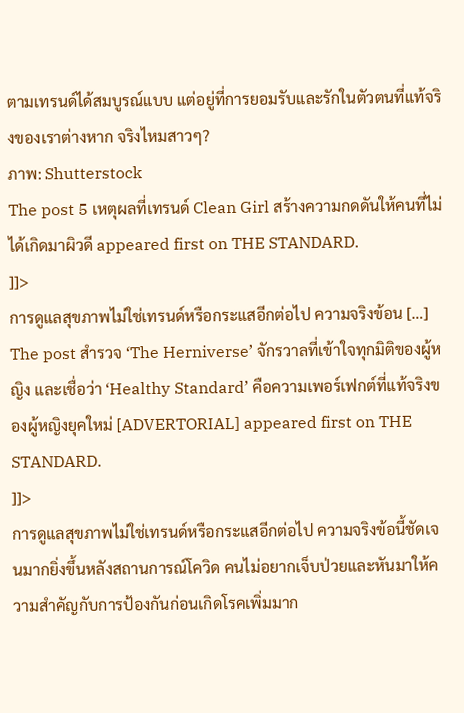ตามเทรนด์ได้สมบูรณ์แบบ แต่อยู่ที่การยอมรับและรักในตัวตนที่แท้จริงของเราต่างหาก จริงไหมสาวๆ?
ภาพ: Shutterstock
The post 5 เหตุผลที่เทรนด์ Clean Girl สร้างความกดดันให้คนที่ไม่ได้เกิดมาผิวดี appeared first on THE STANDARD.
]]>
การดูแลสุขภาพไม่ใช่เทรนด์หรือกระแสอีกต่อไป ความจริงข้อน […]
The post สำรวจ ‘The Herniverse’ จักรวาลที่เข้าใจทุกมิติของผู้หญิง และเชื่อว่า ‘Healthy Standard’ คือความเพอร์เฟกต์ที่แท้จริงของผู้หญิงยุคใหม่ [ADVERTORIAL] appeared first on THE STANDARD.
]]>
การดูแลสุขภาพไม่ใช่เทรนด์หรือกระแสอีกต่อไป ความจริงข้อนี้ชัดเจนมากยิ่งขึ้นหลังสถานการณ์โควิด คนไม่อยากเจ็บป่วยและหันมาให้ความสำคัญกับการป้องกันก่อนเกิดโรคเพิ่มมาก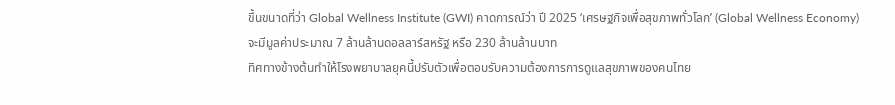ขึ้นขนาดที่ว่า Global Wellness Institute (GWI) คาดการณ์ว่า ปี 2025 ‘เศรษฐกิจเพื่อสุขภาพทั่วโลก’ (Global Wellness Economy) จะมีมูลค่าประมาณ 7 ล้านล้านดอลลาร์สหรัฐ หรือ 230 ล้านล้านบาท
ทิศทางข้างต้นทำให้โรงพยาบาลยุคนี้ปรับตัวเพื่อตอบรับความต้องการการดูแลสุขภาพของคนไทย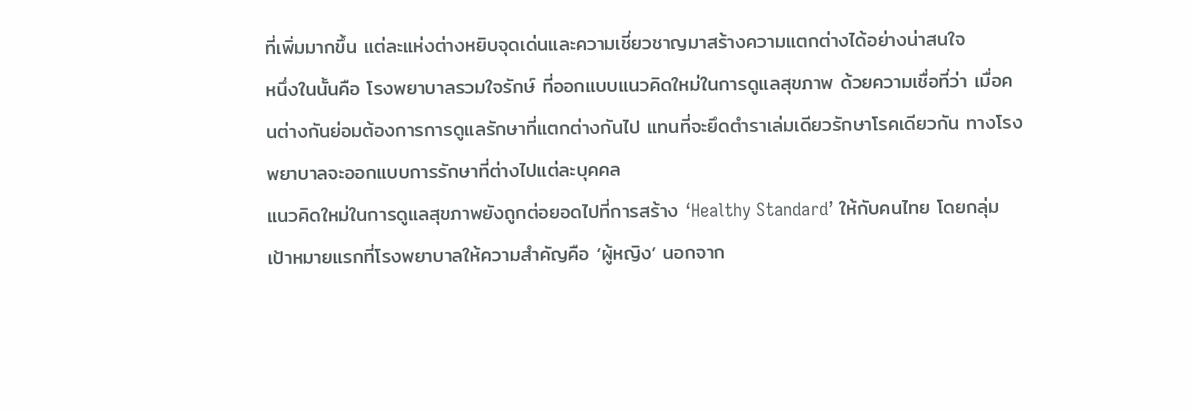ที่เพิ่มมากขึ้น แต่ละแห่งต่างหยิบจุดเด่นและความเชี่ยวชาญมาสร้างความแตกต่างได้อย่างน่าสนใจ
หนึ่งในนั้นคือ โรงพยาบาลรวมใจรักษ์ ที่ออกแบบแนวคิดใหม่ในการดูแลสุขภาพ ด้วยความเชื่อที่ว่า เมื่อคนต่างกันย่อมต้องการการดูแลรักษาที่แตกต่างกันไป แทนที่จะยึดตำราเล่มเดียวรักษาโรคเดียวกัน ทางโรงพยาบาลจะออกแบบการรักษาที่ต่างไปแต่ละบุคคล
แนวคิดใหม่ในการดูแลสุขภาพยังถูกต่อยอดไปที่การสร้าง ‘Healthy Standard’ ให้กับคนไทย โดยกลุ่มเป้าหมายแรกที่โรงพยาบาลให้ความสำคัญคือ ‘ผู้หญิง’ นอกจาก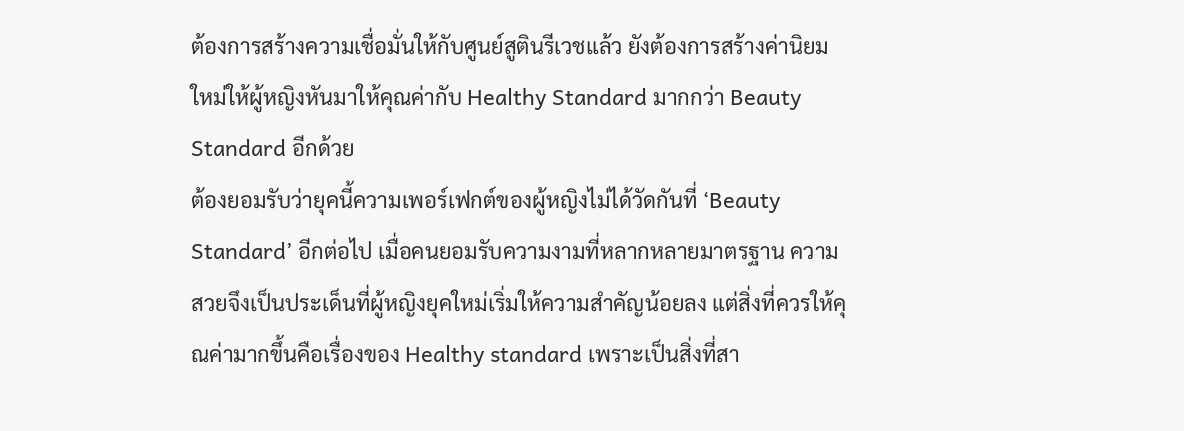ต้องการสร้างความเชื่อมั่นให้กับศูนย์สูตินรีเวชแล้ว ยังต้องการสร้างค่านิยมใหม่ให้ผู้หญิงหันมาให้คุณค่ากับ Healthy Standard มากกว่า Beauty Standard อีกด้วย
ต้องยอมรับว่ายุคนี้ความเพอร์เฟกต์ของผู้หญิงไม่ได้วัดกันที่ ‘Beauty Standard’ อีกต่อไป เมื่อคนยอมรับความงามที่หลากหลายมาตรฐาน ความสวยจึงเป็นประเด็นที่ผู้หญิงยุคใหม่เริ่มให้ความสำคัญน้อยลง แต่สิ่งที่ควรให้คุณค่ามากขึ้นคือเรื่องของ Healthy standard เพราะเป็นสิ่งที่สา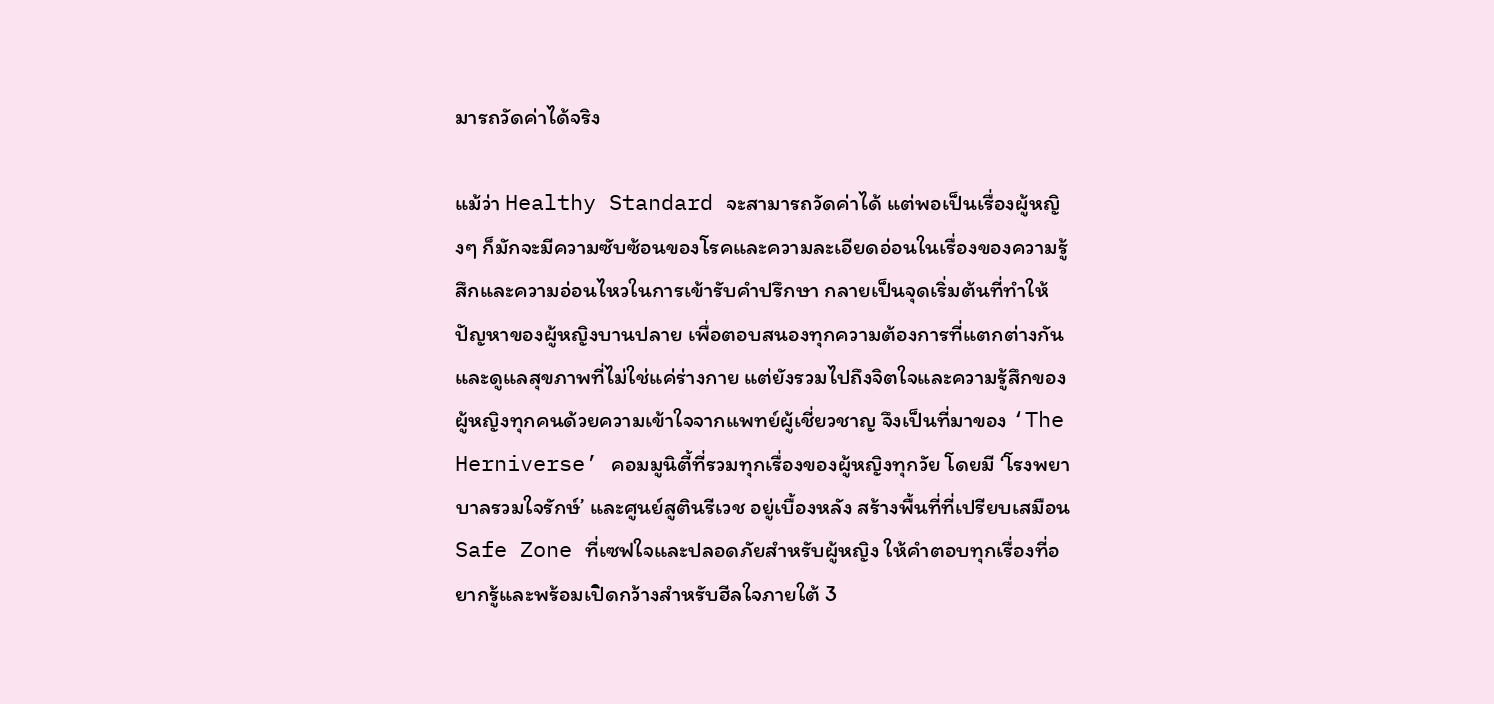มารถวัดค่าได้จริง

แม้ว่า Healthy Standard จะสามารถวัดค่าได้ แต่พอเป็นเรื่องผู้หญิงๆ ก็มักจะมีความซับซ้อนของโรคและความละเอียดอ่อนในเรื่องของความรู้สึกและความอ่อนไหวในการเข้ารับคำปรึกษา กลายเป็นจุดเริ่มต้นที่ทำให้ปัญหาของผู้หญิงบานปลาย เพื่อตอบสนองทุกความต้องการที่แตกต่างกันและดูแลสุขภาพที่ไม่ใช่แค่ร่างกาย แต่ยังรวมไปถึงจิตใจและความรู้สึกของผู้หญิงทุกคนด้วยความเข้าใจจากแพทย์ผู้เชี่ยวชาญ จึงเป็นที่มาของ ‘The Herniverse’ คอมมูนิตี้ที่รวมทุกเรื่องของผู้หญิงทุกวัย โดยมี ‘โรงพยาบาลรวมใจรักษ์’ และศูนย์สูตินรีเวช อยู่เบื้องหลัง สร้างพื้นที่ที่เปรียบเสมือน Safe Zone ที่เซฟใจและปลอดภัยสำหรับผู้หญิง ให้คำตอบทุกเรื่องที่อยากรู้และพร้อมเปิดกว้างสำหรับฮีลใจภายใต้ 3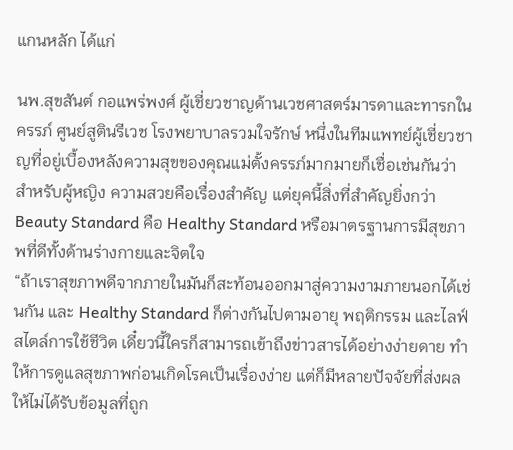แกนหลัก ได้แก่

นพ.สุขสันต์ กอแพร่พงศ์ ผู้เชี่ยวชาญด้านเวชศาสตร์มารดาและทารกในครรภ์ ศูนย์สูตินรีเวช โรงพยาบาลรวมใจรักษ์ หนึ่งในทีมแพทย์ผู้เชี่ยวชาญที่อยู่เบื้องหลังความสุขของคุณแม่ตั้งครรภ์มากมายก็เชื่อเช่นกันว่า สำหรับผู้หญิง ความสวยคือเรื่องสำคัญ แต่ยุคนี้สิ่งที่สำคัญยิ่งกว่า Beauty Standard คือ Healthy Standard หรือมาตรฐานการมีสุขภาพที่ดีทั้งด้านร่างกายและจิตใจ
“ถ้าเราสุขภาพดีจากภายในมันก็สะท้อนออกมาสู่ความงามภายนอกได้เช่นกัน และ Healthy Standard ก็ต่างกันไปตามอายุ พฤติกรรม และไลฟ์สไตล์การใช้ชีวิต เดี๋ยวนี้ใครก็สามารถเข้าถึงข่าวสารได้อย่างง่ายดาย ทำให้การดูแลสุขภาพก่อนเกิดโรคเป็นเรื่องง่าย แต่ก็มีหลายปัจจัยที่ส่งผลให้ไม่ได้รับข้อมูลที่ถูก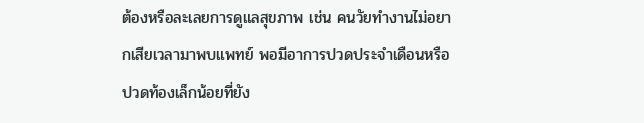ต้องหรือละเลยการดูแลสุขภาพ เช่น คนวัยทำงานไม่อยากเสียเวลามาพบแพทย์ พอมีอาการปวดประจำเดือนหรือปวดท้องเล็กน้อยที่ยัง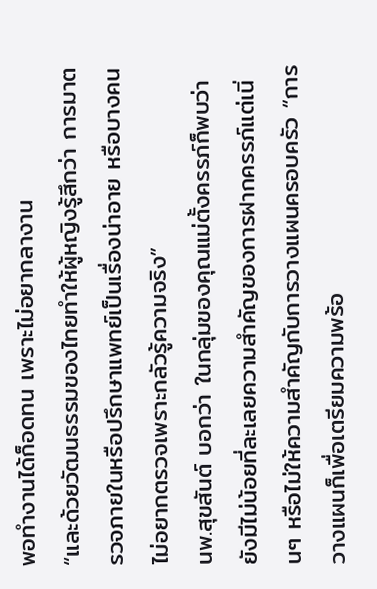พอทำงานได้ก็อดทน เพราะไม่อยากลางาน
“และด้วยวัฒนธรรมของไทยทำให้ผู้หญิงรู้สึกว่า การมาตรวจภายในหรือปรึกษาแพทย์เป็นเรื่องน่าอาย หรือบางคนไม่อยากตรวจเพราะกลัวรู้ความจริง”
นพ.สุขสันต์ บอกว่า ในกลุ่มของคุณแม่ตั้งครรภ์ก็พบว่ายังมีไม่น้อยที่ละเลยความสำคัญของการฝากครรภ์แต่เนิ่นๆ หรือไม่ให้ความสำคัญกับการวางแผนครอบครัว “การวางแผนก็เพื่อเตรียมความพร้อ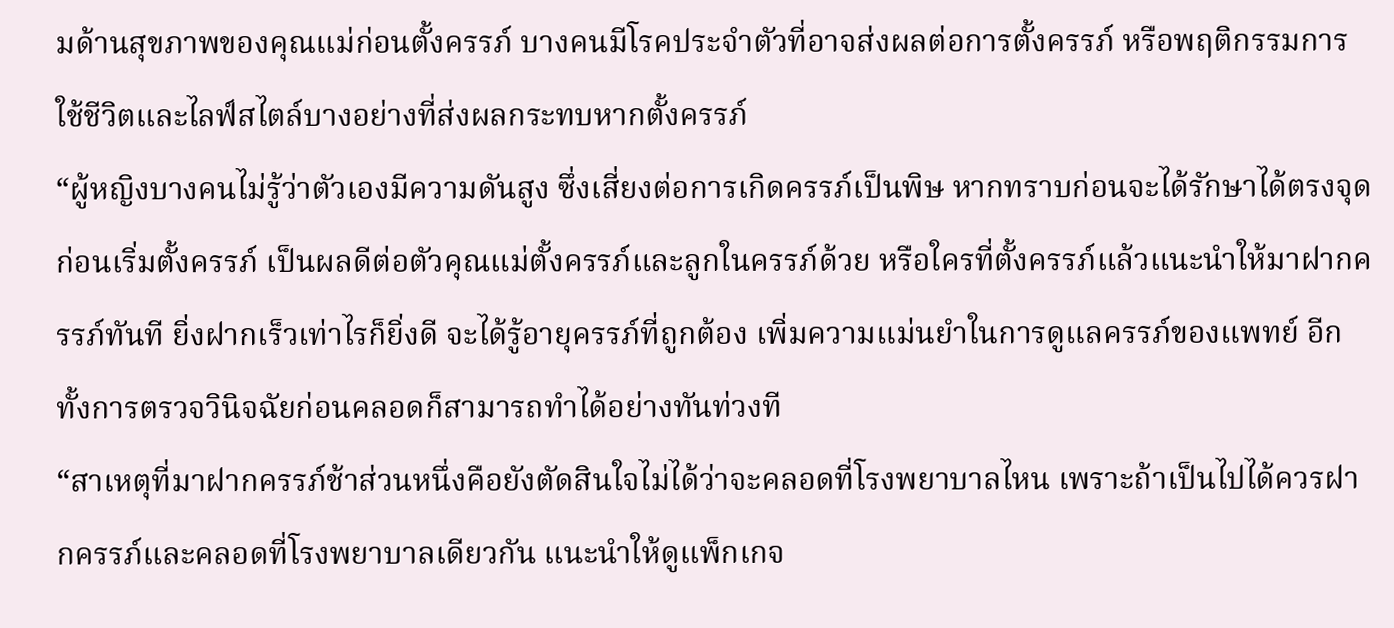มด้านสุขภาพของคุณแม่ก่อนตั้งครรภ์ บางคนมีโรคประจำตัวที่อาจส่งผลต่อการตั้งครรภ์ หรือพฤติกรรมการใช้ชีวิตและไลฟ์สไตล์บางอย่างที่ส่งผลกระทบหากตั้งครรภ์
“ผู้หญิงบางคนไม่รู้ว่าตัวเองมีความดันสูง ซึ่งเสี่ยงต่อการเกิดครรภ์เป็นพิษ หากทราบก่อนจะได้รักษาได้ตรงจุดก่อนเริ่มตั้งครรภ์ เป็นผลดีต่อตัวคุณแม่ตั้งครรภ์และลูกในครรภ์ด้วย หรือใครที่ตั้งครรภ์แล้วแนะนำให้มาฝากครรภ์ทันที ยิ่งฝากเร็วเท่าไรก็ยิ่งดี จะได้รู้อายุครรภ์ที่ถูกต้อง เพิ่มความแม่นยำในการดูแลครรภ์ของแพทย์ อีกทั้งการตรวจวินิจฉัยก่อนคลอดก็สามารถทำได้อย่างทันท่วงที
“สาเหตุที่มาฝากครรภ์ช้าส่วนหนึ่งคือยังตัดสินใจไม่ได้ว่าจะคลอดที่โรงพยาบาลไหน เพราะถ้าเป็นไปได้ควรฝากครรภ์และคลอดที่โรงพยาบาลเดียวกัน แนะนำให้ดูแพ็กเกจ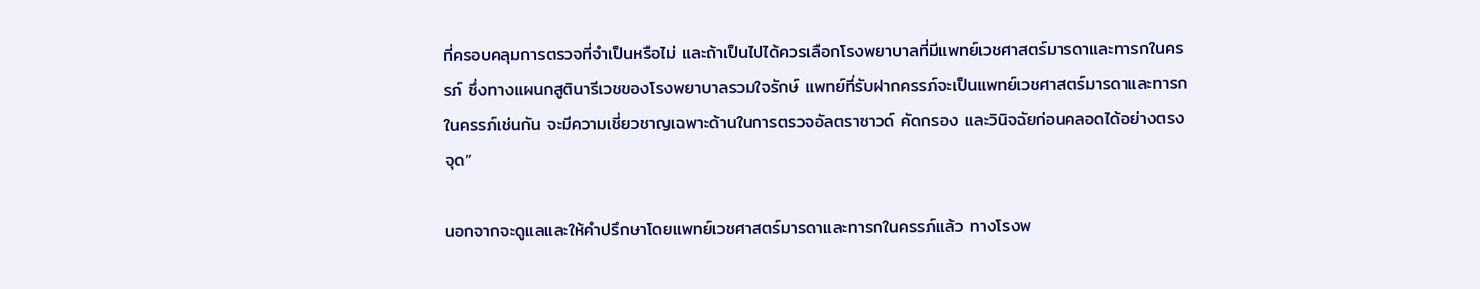ที่ครอบคลุมการตรวจที่จำเป็นหรือไม่ และถ้าเป็นไปได้ควรเลือกโรงพยาบาลที่มีแพทย์เวชศาสตร์มารดาและทารกในครรภ์ ซึ่งทางแผนกสูตินารีเวชของโรงพยาบาลรวมใจรักษ์ แพทย์ที่รับฝากครรภ์จะเป็นแพทย์เวชศาสตร์มารดาและทารกในครรภ์เช่นกัน จะมีความเชี่ยวชาญเฉพาะด้านในการตรวจอัลตราซาวด์ คัดกรอง และวินิจฉัยก่อนคลอดได้อย่างตรงจุด”

นอกจากจะดูแลและให้คำปรึกษาโดยแพทย์เวชศาสตร์มารดาและทารกในครรภ์แล้ว ทางโรงพ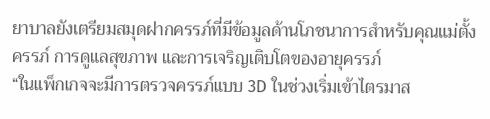ยาบาลยังเตรียมสมุดฝากครรภ์ที่มีข้อมูลด้านโภชนาการสำหรับคุณแม่ตั้งครรภ์ การดูแลสุขภาพ และการเจริญเติบโตของอายุครรภ์
“ในแพ็กเกจจะมีการตรวจครรภ์แบบ 3D ในช่วงเริ่มเข้าไตรมาส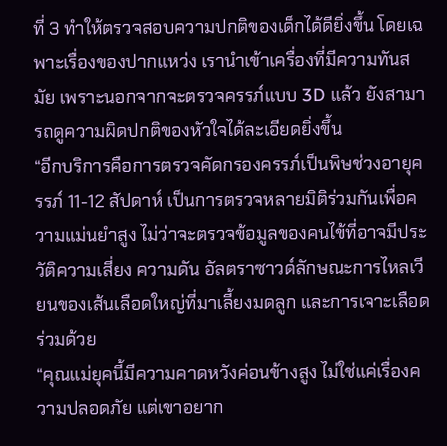ที่ 3 ทำให้ตรวจสอบความปกติของเด็กได้ดียิ่งขึ้น โดยเฉพาะเรื่องของปากแหว่ง เรานำเข้าเครื่องที่มีความทันสมัย เพราะนอกจากจะตรวจครรภ์แบบ 3D แล้ว ยังสามารถดูความผิดปกติของหัวใจได้ละเอียดยิ่งขึ้น
“อีกบริการคือการตรวจคัดกรองครรภ์เป็นพิษช่วงอายุครรภ์ 11-12 สัปดาห์ เป็นการตรวจหลายมิติร่วมกันเพื่อความแม่นยำสูง ไม่ว่าจะตรวจข้อมูลของคนไข้ที่อาจมีประวัติความเสี่ยง ความดัน อัลตราซาวด์ลักษณะการไหลเวียนของเส้นเลือดใหญ่ที่มาเลี้ยงมดลูก และการเจาะเลือดร่วมด้วย
“คุณแม่ยุคนี้มีความคาดหวังค่อนข้างสูง ไม่ใช่แค่เรื่องความปลอดภัย แต่เขาอยาก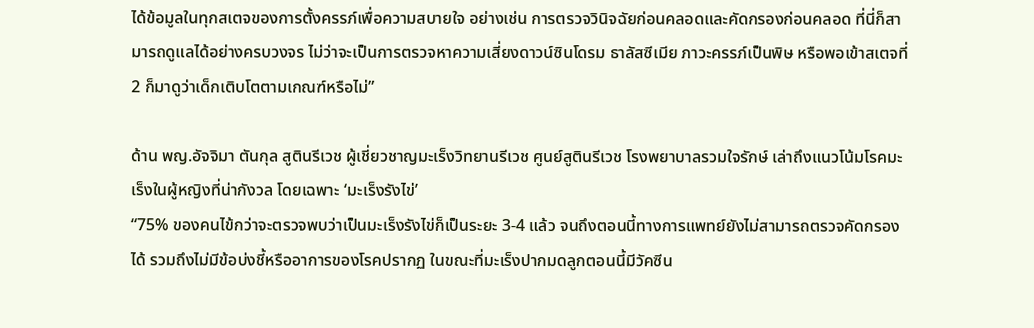ได้ข้อมูลในทุกสเตจของการตั้งครรภ์เพื่อความสบายใจ อย่างเช่น การตรวจวินิจฉัยก่อนคลอดและคัดกรองก่อนคลอด ที่นี่ก็สามารถดูแลได้อย่างครบวงจร ไม่ว่าจะเป็นการตรวจหาความเสี่ยงดาวน์ซินโดรม ธาลัสซีเมีย ภาวะครรภ์เป็นพิษ หรือพอเข้าสเตจที่ 2 ก็มาดูว่าเด็กเติบโตตามเกณฑ์หรือไม่”

ด้าน พญ.อัจจิมา ตันกุล สูตินรีเวช ผู้เชี่ยวชาญมะเร็งวิทยานรีเวช ศูนย์สูตินรีเวช โรงพยาบาลรวมใจรักษ์ เล่าถึงแนวโน้มโรคมะเร็งในผู้หญิงที่น่ากังวล โดยเฉพาะ ‘มะเร็งรังไข่’
“75% ของคนไข้กว่าจะตรวจพบว่าเป็นมะเร็งรังไข่ก็เป็นระยะ 3-4 แล้ว จนถึงตอนนี้ทางการแพทย์ยังไม่สามารถตรวจคัดกรองได้ รวมถึงไม่มีข้อบ่งชี้หรืออาการของโรคปรากฏ ในขณะที่มะเร็งปากมดลูกตอนนี้มีวัคซีน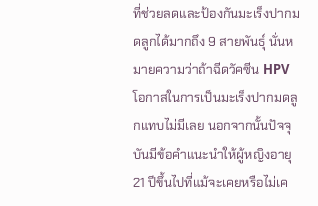ที่ช่วยลดและป้องกันมะเร็งปากมดลูกได้มากถึง 9 สายพันธุ์ นั่นหมายความว่าถ้าฉีดวัคซีน HPV โอกาสในการเป็นมะเร็งปากมดลูกแทบไม่มีเลย นอกจากนั้นปัจจุบันมีข้อคำแนะนำให้ผู้หญิงอายุ 21 ปีขึ้นไปที่แม้จะเคยหรือไม่เค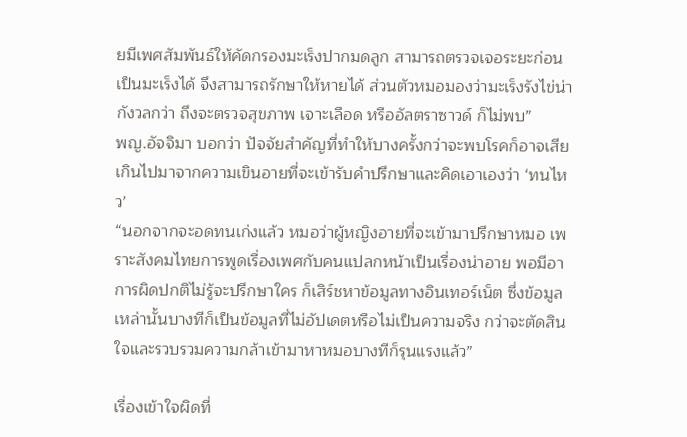ยมีเพศสัมพันธ์ให้คัดกรองมะเร็งปากมดลูก สามารถตรวจเจอระยะก่อนเป็นมะเร็งได้ จึงสามารถรักษาให้หายได้ ส่วนตัวหมอมองว่ามะเร็งรังไข่น่ากังวลกว่า ถึงจะตรวจสุขภาพ เจาะเลือด หรืออัลตราซาวด์ ก็ไม่พบ”
พญ.อัจจิมา บอกว่า ปัจจัยสำคัญที่ทำให้บางครั้งกว่าจะพบโรคก็อาจเสียเกินไปมาจากความเขินอายที่จะเข้ารับคำปรึกษาและคิดเอาเองว่า ‘ทนไหว’
“นอกจากจะอดทนเก่งแล้ว หมอว่าผู้หญิงอายที่จะเข้ามาปรึกษาหมอ เพราะสังคมไทยการพูดเรื่องเพศกับคนแปลกหน้าเป็นเรื่องน่าอาย พอมีอาการผิดปกติไม่รู้จะปรึกษาใคร ก็เสิร์ชหาข้อมูลทางอินเทอร์เน็ต ซึ่งข้อมูลเหล่านั้นบางทีก็เป็นข้อมูลที่ไม่อัปเดตหรือไม่เป็นความจริง กว่าจะตัดสินใจและรวบรวมความกล้าเข้ามาหาหมอบางทีก็รุนแรงแล้ว”

เรื่องเข้าใจผิดที่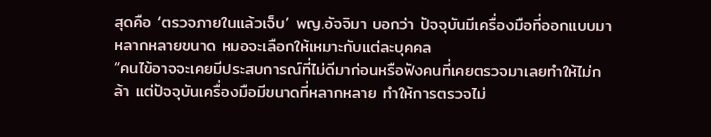สุดคือ ‘ตรวจภายในแล้วเจ็บ’ พญ.อัจจิมา บอกว่า ปัจจุบันมีเครื่องมือที่ออกแบบมาหลากหลายขนาด หมอจะเลือกให้เหมาะกับแต่ละบุคคล
“คนไข้อาจจะเคยมีประสบการณ์ที่ไม่ดีมาก่อนหรือฟังคนที่เคยตรวจมาเลยทำให้ไม่กล้า แต่ปัจจุบันเครื่องมือมีขนาดที่หลากหลาย ทำให้การตรวจไม่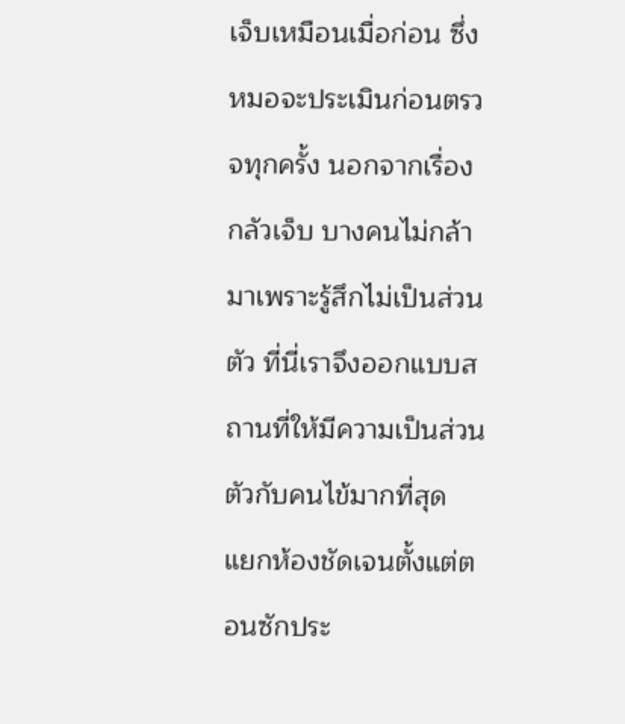เจ็บเหมือนเมื่อก่อน ซึ่งหมอจะประเมินก่อนตรวจทุกครั้ง นอกจากเรื่องกลัวเจ็บ บางคนไม่กล้ามาเพราะรู้สึกไม่เป็นส่วนตัว ที่นี่เราจึงออกแบบสถานที่ให้มีความเป็นส่วนตัวกับคนไข้มากที่สุด แยกห้องชัดเจนตั้งแต่ตอนซักประ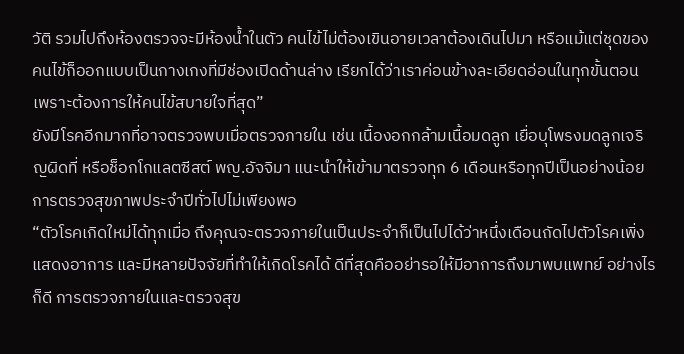วัติ รวมไปถึงห้องตรวจจะมีห้องน้ำในตัว คนไข้ไม่ต้องเขินอายเวลาต้องเดินไปมา หรือแม้แต่ชุดของคนไข้ก็ออกแบบเป็นกางเกงที่มีช่องเปิดด้านล่าง เรียกได้ว่าเราค่อนข้างละเอียดอ่อนในทุกขั้นตอน เพราะต้องการให้คนไข้สบายใจที่สุด”
ยังมีโรคอีกมากที่อาจตรวจพบเมื่อตรวจภายใน เช่น เนื้องอกกล้ามเนื้อมดลูก เยื่อบุโพรงมดลูกเจริญผิดที่ หรือช็อกโกแลตซีสต์ พญ.อัจจิมา แนะนำให้เข้ามาตรวจทุก 6 เดือนหรือทุกปีเป็นอย่างน้อย การตรวจสุขภาพประจำปีทั่วไปไม่เพียงพอ
“ตัวโรคเกิดใหม่ได้ทุกเมื่อ ถึงคุณจะตรวจภายในเป็นประจำก็เป็นไปได้ว่าหนึ่งเดือนถัดไปตัวโรคเพิ่งแสดงอาการ และมีหลายปัจจัยที่ทำให้เกิดโรคได้ ดีที่สุดคืออย่ารอให้มีอาการถึงมาพบแพทย์ อย่างไรก็ดี การตรวจภายในและตรวจสุข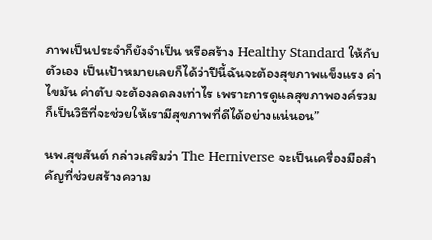ภาพเป็นประจำก็ยังจำเป็น หรือสร้าง Healthy Standard ให้กับตัวเอง เป็นเป้าหมายเลยก็ได้ว่าปีนี้ฉันจะต้องสุขภาพแข็งแรง ค่าไขมัน ค่าตับ จะต้องลดลงเท่าไร เพราะการดูแลสุขภาพองค์รวมก็เป็นวิธีที่จะช่วยให้เรามีสุขภาพที่ดีได้อย่างแน่นอน”

นพ.สุขสันต์ กล่าวเสริมว่า The Herniverse จะเป็นเครื่องมือสำคัญที่ช่วยสร้างความ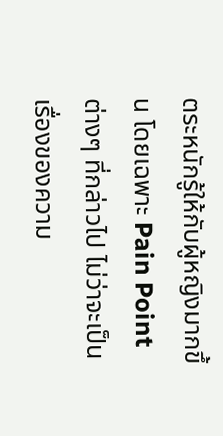ตระหนักรู้ให้กับผู้หญิงมากขึ้น โดยเฉพาะ Pain Point ต่างๆ ที่กล่าวไป ไม่ว่าจะเป็นเรื่องของความ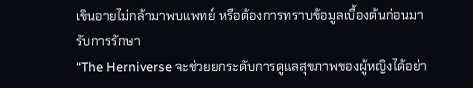เขินอายไม่กล้ามาพบแพทย์ หรือต้องการทราบข้อมูลเบื้องต้นก่อนมารับการรักษา
“The Herniverse จะช่วยยกระดับการดูแลสุขภาพของผู้หญิงได้อย่า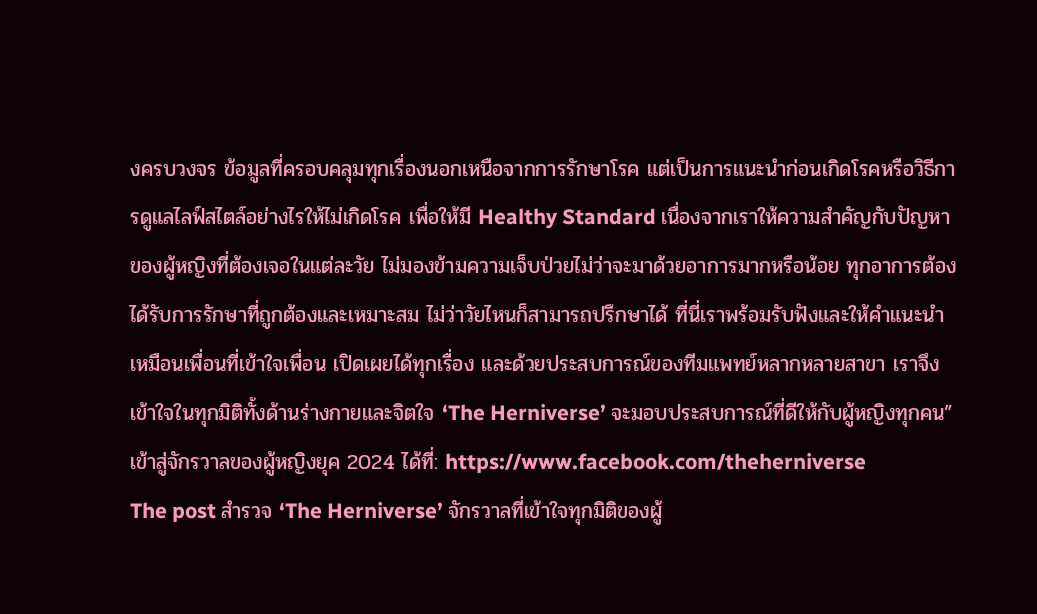งครบวงจร ข้อมูลที่ครอบคลุมทุกเรื่องนอกเหนือจากการรักษาโรค แต่เป็นการแนะนำก่อนเกิดโรคหรือวิธีการดูแลไลฟ์สไตล์อย่างไรให้ไม่เกิดโรค เพื่อให้มี Healthy Standard เนื่องจากเราให้ความสำคัญกับปัญหาของผู้หญิงที่ต้องเจอในแต่ละวัย ไม่มองข้ามความเจ็บป่วยไม่ว่าจะมาด้วยอาการมากหรือน้อย ทุกอาการต้องได้รับการรักษาที่ถูกต้องและเหมาะสม ไม่ว่าวัยไหนก็สามารถปรึกษาได้ ที่นี่เราพร้อมรับฟังและให้คำแนะนำเหมือนเพื่อนที่เข้าใจเพื่อน เปิดเผยได้ทุกเรื่อง และด้วยประสบการณ์ของทีมแพทย์หลากหลายสาขา เราจึงเข้าใจในทุกมิติทั้งด้านร่างกายและจิตใจ ‘The Herniverse’ จะมอบประสบการณ์ที่ดีให้กับผู้หญิงทุกคน”
เข้าสู่จักรวาลของผู้หญิงยุค 2024 ได้ที่: https://www.facebook.com/theherniverse
The post สำรวจ ‘The Herniverse’ จักรวาลที่เข้าใจทุกมิติของผู้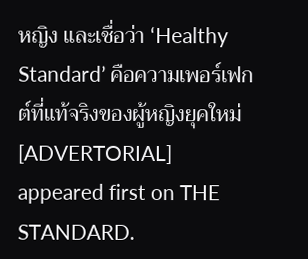หญิง และเชื่อว่า ‘Healthy Standard’ คือความเพอร์เฟกต์ที่แท้จริงของผู้หญิงยุคใหม่ [ADVERTORIAL] appeared first on THE STANDARD.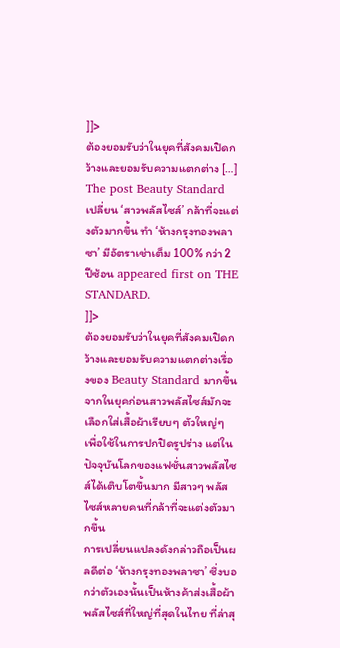]]>
ต้องยอมรับว่าในยุคที่สังคมเปิดกว้างและยอมรับความแตกต่าง […]
The post Beauty Standard เปลี่ยน ‘สาวพลัสไซส์’ กล้าที่จะแต่งตัวมากขึ้น ทำ ‘ห้างกรุงทองพลาซา’ มีอัตราเช่าเต็ม 100% กว่า 2 ปีซ้อน appeared first on THE STANDARD.
]]>
ต้องยอมรับว่าในยุคที่สังคมเปิดกว้างและยอมรับความแตกต่างเรื่องของ Beauty Standard มากขึ้น จากในยุคก่อนสาวพลัสไซส์มักจะเลือกใส่เสื้อผ้าเรียบๆ ตัวใหญ่ๆ เพื่อใช้ในการปกปิดรูปร่าง แต่ในปัจจุบันโลกของแฟชั่นสาวพลัสไซส์ได้เติบโตขึ้นมาก มีสาวๆ พลัสไซส์หลายคนที่กล้าที่จะแต่งตัวมากขึ้น
การเปลี่ยนแปลงดังกล่าวถือเป็นผลดีต่อ ‘ห้างกรุงทองพลาซา’ ซึ่งบอกว่าตัวเองนั้นเป็นห้างค้าส่งเสื้อผ้าพลัสไซส์ที่ใหญ่ที่สุดในไทย ที่ล่าสุ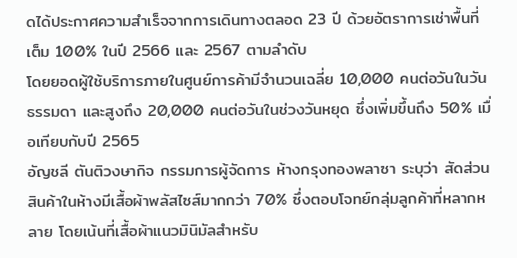ดได้ประกาศความสำเร็จจากการเดินทางตลอด 23 ปี ด้วยอัตราการเช่าพื้นที่เต็ม 100% ในปี 2566 และ 2567 ตามลำดับ
โดยยอดผู้ใช้บริการภายในศูนย์การค้ามีจำนวนเฉลี่ย 10,000 คนต่อวันในวันธรรมดา และสูงถึง 20,000 คนต่อวันในช่วงวันหยุด ซึ่งเพิ่มขึ้นถึง 50% เมื่อเทียบกับปี 2565
อัญชลี ตันติวงษากิจ กรรมการผู้จัดการ ห้างกรุงทองพลาซา ระบุว่า สัดส่วนสินค้าในห้างมีเสื้อผ้าพลัสไซส์มากกว่า 70% ซึ่งตอบโจทย์กลุ่มลูกค้าที่หลากหลาย โดยเน้นที่เสื้อผ้าแนวมินิมัลสำหรับ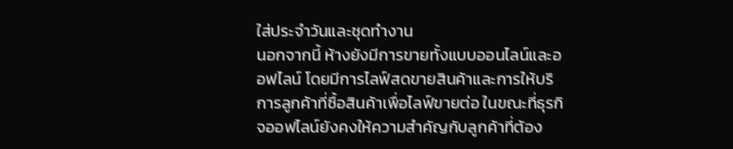ใส่ประจำวันและชุดทำงาน
นอกจากนี้ ห้างยังมีการขายทั้งแบบออนไลน์และออฟไลน์ โดยมีการไลฟ์สดขายสินค้าและการให้บริการลูกค้าที่ซื้อสินค้าเพื่อไลฟ์ขายต่อ ในขณะที่ธุรกิจออฟไลน์ยังคงให้ความสำคัญกับลูกค้าที่ต้อง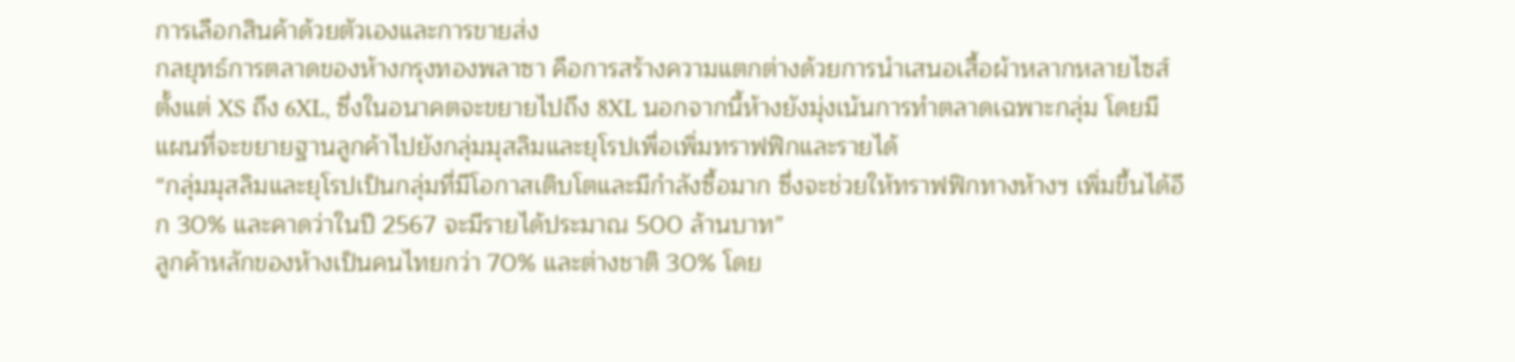การเลือกสินค้าด้วยตัวเองและการขายส่ง
กลยุทธ์การตลาดของห้างกรุงทองพลาซา คือการสร้างความแตกต่างด้วยการนำเสนอเสื้อผ้าหลากหลายไซส์ตั้งแต่ XS ถึง 6XL, ซึ่งในอนาคตจะขยายไปถึง 8XL นอกจากนี้ห้างยังมุ่งเน้นการทำตลาดเฉพาะกลุ่ม โดยมีแผนที่จะขยายฐานลูกค้าไปยังกลุ่มมุสลิมและยุโรปเพื่อเพิ่มทราฟฟิกและรายได้
“กลุ่มมุสลิมและยุโรปเป็นกลุ่มที่มีโอกาสเติบโตและมีกำลังซื้อมาก ซึ่งจะช่วยให้ทราฟฟิกทางห้างฯ เพิ่มขึ้นได้อีก 30% และคาดว่าในปี 2567 จะมีรายได้ประมาณ 500 ล้านบาท”
ลูกค้าหลักของห้างเป็นคนไทยกว่า 70% และต่างชาติ 30% โดย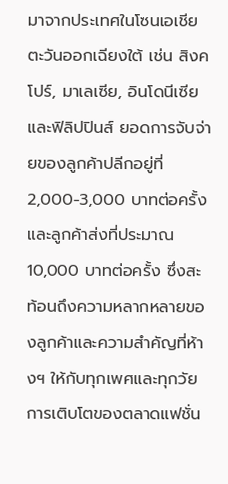มาจากประเทศในโซนเอเชียตะวันออกเฉียงใต้ เช่น สิงคโปร์, มาเลเซีย, อินโดนีเซีย และฟิลิปปินส์ ยอดการจับจ่ายของลูกค้าปลีกอยู่ที่ 2,000-3,000 บาทต่อครั้ง และลูกค้าส่งที่ประมาณ 10,000 บาทต่อครั้ง ซึ่งสะท้อนถึงความหลากหลายของลูกค้าและความสำคัญที่ห้างฯ ให้กับทุกเพศและทุกวัย
การเติบโตของตลาดแฟชั่น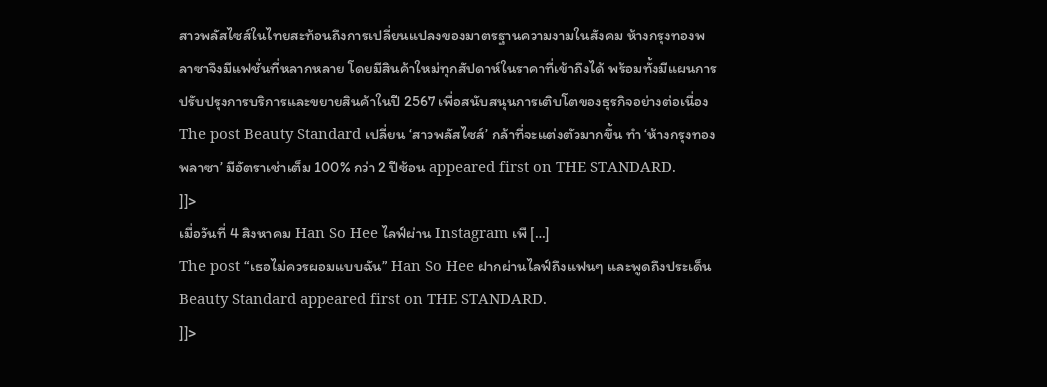สาวพลัสไซส์ในไทยสะท้อนถึงการเปลี่ยนแปลงของมาตรฐานความงามในสังคม ห้างกรุงทองพลาซาจึงมีแฟชั่นที่หลากหลาย โดยมีสินค้าใหม่ทุกสัปดาห์ในราคาที่เข้าถึงได้ พร้อมทั้งมีแผนการปรับปรุงการบริการและขยายสินค้าในปี 2567 เพื่อสนับสนุนการเติบโตของธุรกิจอย่างต่อเนื่อง
The post Beauty Standard เปลี่ยน ‘สาวพลัสไซส์’ กล้าที่จะแต่งตัวมากขึ้น ทำ ‘ห้างกรุงทองพลาซา’ มีอัตราเช่าเต็ม 100% กว่า 2 ปีซ้อน appeared first on THE STANDARD.
]]>
เมื่อวันที่ 4 สิงหาคม Han So Hee ไลฟ์ผ่าน Instagram เพื […]
The post “เธอไม่ควรผอมแบบฉัน” Han So Hee ฝากผ่านไลฟ์ถึงแฟนๆ และพูดถึงประเด็น Beauty Standard appeared first on THE STANDARD.
]]>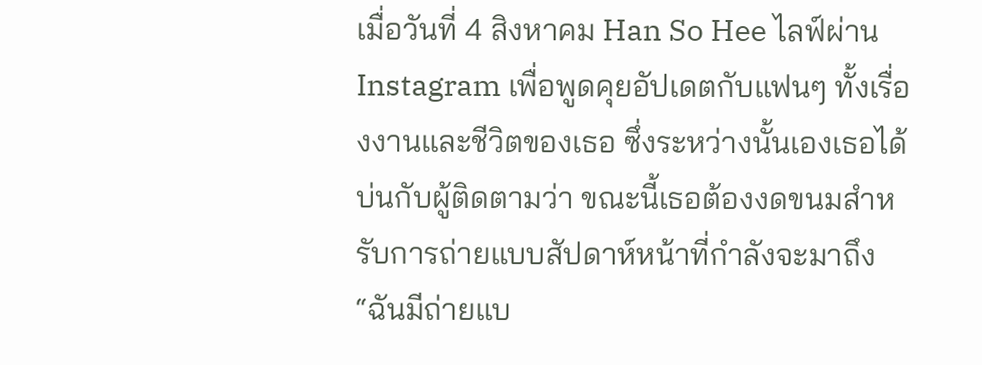เมื่อวันที่ 4 สิงหาคม Han So Hee ไลฟ์ผ่าน Instagram เพื่อพูดคุยอัปเดตกับแฟนๆ ทั้งเรื่องงานและชีวิตของเธอ ซึ่งระหว่างนั้นเองเธอได้บ่นกับผู้ติดตามว่า ขณะนี้เธอต้องงดขนมสำหรับการถ่ายแบบสัปดาห์หน้าที่กำลังจะมาถึง
“ฉันมีถ่ายแบ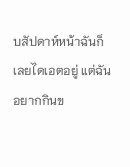บสัปดาห์หน้าฉันก็เลยไดเอตอยู่ แต่ฉันอยากกินข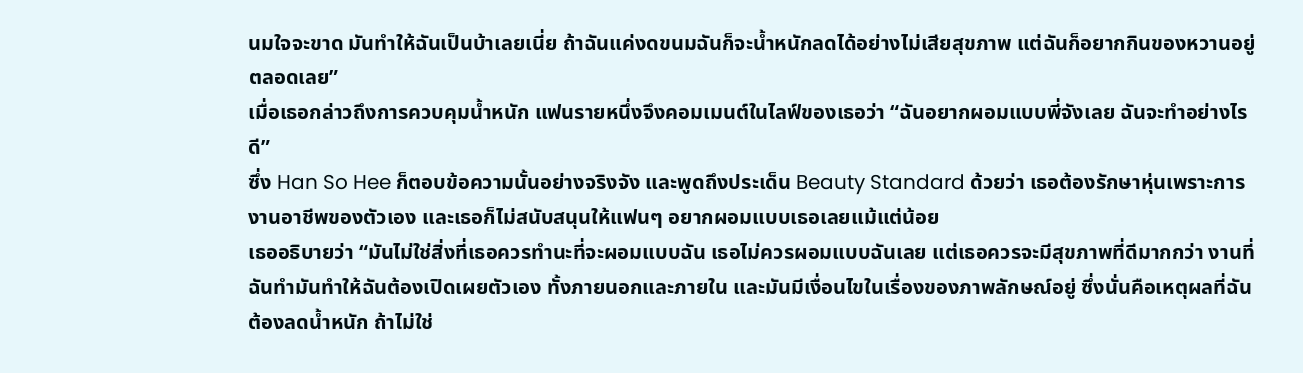นมใจจะขาด มันทำให้ฉันเป็นบ้าเลยเนี่ย ถ้าฉันแค่งดขนมฉันก็จะน้ำหนักลดได้อย่างไม่เสียสุขภาพ แต่ฉันก็อยากกินของหวานอยู่ตลอดเลย”
เมื่อเธอกล่าวถึงการควบคุมน้ำหนัก แฟนรายหนึ่งจึงคอมเมนต์ในไลฟ์ของเธอว่า “ฉันอยากผอมแบบพี่จังเลย ฉันจะทำอย่างไรดี”
ซึ่ง Han So Hee ก็ตอบข้อความนั้นอย่างจริงจัง และพูดถึงประเด็น Beauty Standard ด้วยว่า เธอต้องรักษาหุ่นเพราะการงานอาชีพของตัวเอง และเธอก็ไม่สนับสนุนให้แฟนๆ อยากผอมแบบเธอเลยแม้แต่น้อย
เธออธิบายว่า “มันไม่ใช่สิ่งที่เธอควรทำนะที่จะผอมแบบฉัน เธอไม่ควรผอมแบบฉันเลย แต่เธอควรจะมีสุขภาพที่ดีมากกว่า งานที่ฉันทำมันทำให้ฉันต้องเปิดเผยตัวเอง ทั้งภายนอกและภายใน และมันมีเงื่อนไขในเรื่องของภาพลักษณ์อยู่ ซึ่งนั่นคือเหตุผลที่ฉันต้องลดน้ำหนัก ถ้าไม่ใช่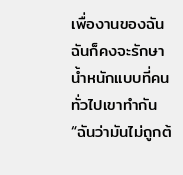เพื่องานของฉัน ฉันก็คงจะรักษาน้ำหนักแบบที่คนทั่วไปเขาทำกัน
“ฉันว่ามันไม่ถูกต้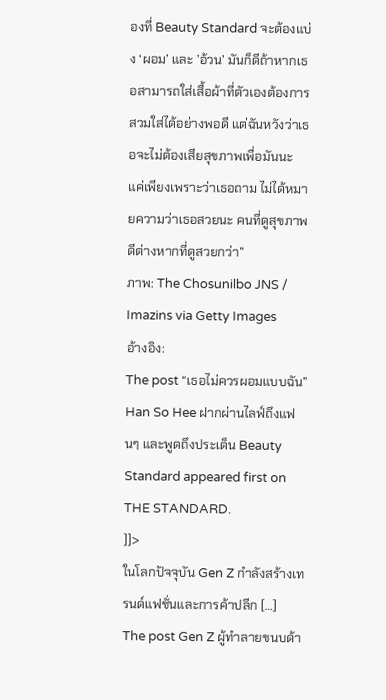องที่ Beauty Standard จะต้องแบ่ง ‘ผอม’ และ ’อ้วน’ มันก็ดีถ้าหากเธอสามารถใส่เสื้อผ้าที่ตัวเองต้องการสวมใส่ได้อย่างพอดี แต่ฉันหวังว่าเธอจะไม่ต้องเสียสุขภาพเพื่อมันนะ แค่เพียงเพราะว่าเธอถาม ไม่ได้หมายความว่าเธอสวยนะ คนที่ดูสุขภาพดีต่างหากที่ดูสวยกว่า”
ภาพ: The Chosunilbo JNS / Imazins via Getty Images
อ้างอิง:
The post “เธอไม่ควรผอมแบบฉัน” Han So Hee ฝากผ่านไลฟ์ถึงแฟนๆ และพูดถึงประเด็น Beauty Standard appeared first on THE STANDARD.
]]>
ในโลกปัจจุบัน Gen Z กำลังสร้างเทรนด์แฟชั่นและการค้าปลีก […]
The post Gen Z ผู้ทำลายขนบด้า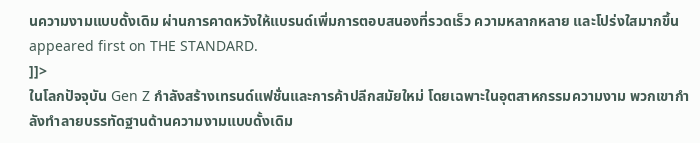นความงามแบบดั้งเดิม ผ่านการคาดหวังให้แบรนด์เพิ่มการตอบสนองที่รวดเร็ว ความหลากหลาย และโปร่งใสมากขึ้น appeared first on THE STANDARD.
]]>
ในโลกปัจจุบัน Gen Z กำลังสร้างเทรนด์แฟชั่นและการค้าปลีกสมัยใหม่ โดยเฉพาะในอุตสาหกรรมความงาม พวกเขากำลังทำลายบรรทัดฐานด้านความงามแบบดั้งเดิม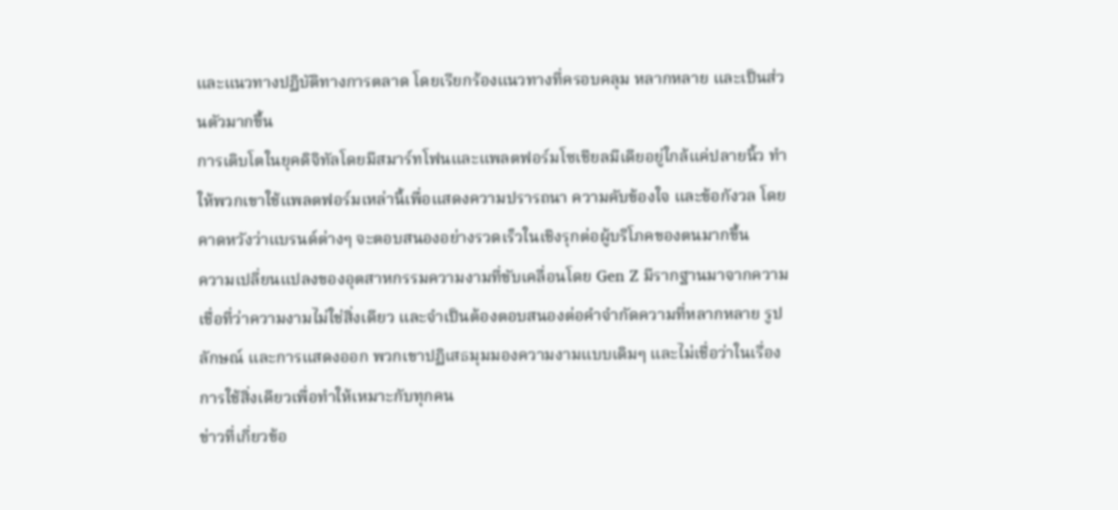และแนวทางปฏิบัติทางการตลาด โดยเรียกร้องแนวทางที่ครอบคลุม หลากหลาย และเป็นส่วนตัวมากขึ้น
การเติบโตในยุคดิจิทัลโดยมีสมาร์ทโฟนและแพลตฟอร์มโซเชียลมีเดียอยู่ใกล้แค่ปลายนิ้ว ทำให้พวกเขาใช้แพลตฟอร์มเหล่านี้เพื่อแสดงความปรารถนา ความคับข้องใจ และข้อกังวล โดยคาดหวังว่าแบรนด์ต่างๆ จะตอบสนองอย่างรวดเร็วในเชิงรุกต่อผู้บริโภคของตนมากขึ้น
ความเปลี่ยนแปลงของอุตสาหกรรมความงามที่ขับเคลื่อนโดย Gen Z มีรากฐานมาจากความเชื่อที่ว่าความงามไม่ใช่สิ่งเดียว และจำเป็นต้องตอบสนองต่อคำจำกัดความที่หลากหลาย รูปลักษณ์ และการแสดงออก พวกเขาปฏิเสธมุมมองความงามแบบเดิมๆ และไม่เชื่อว่าในเรื่องการใช้สิ่งเดียวเพื่อทำให้เหมาะกับทุกคน
ข่าวที่เกี่ยวข้อ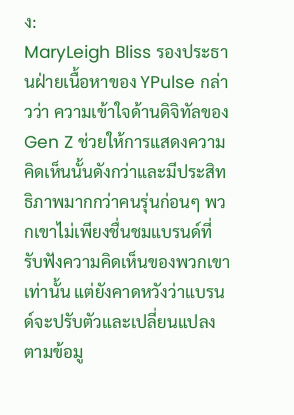ง:
MaryLeigh Bliss รองประธานฝ่ายเนื้อหาของ YPulse กล่าวว่า ความเข้าใจด้านดิจิทัลของ Gen Z ช่วยให้การแสดงความคิดเห็นนั้นดังกว่าและมีประสิทธิภาพมากกว่าคนรุ่นก่อนๆ พวกเขาไม่เพียงชื่นชมแบรนด์ที่รับฟังความคิดเห็นของพวกเขาเท่านั้น แต่ยังคาดหวังว่าแบรนด์จะปรับตัวและเปลี่ยนแปลงตามข้อมู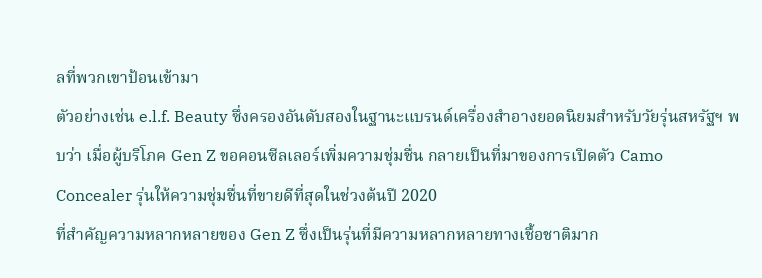ลที่พวกเขาป้อนเข้ามา
ตัวอย่างเช่น e.l.f. Beauty ซึ่งครองอันดับสองในฐานะแบรนด์เครื่องสำอางยอดนิยมสำหรับวัยรุ่นสหรัฐฯ พบว่า เมื่อผู้บริโภค Gen Z ขอคอนซีลเลอร์เพิ่มความชุ่มชื่น กลายเป็นที่มาของการเปิดตัว Camo Concealer รุ่นให้ความชุ่มชื่นที่ขายดีที่สุดในช่วงต้นปี 2020
ที่สำคัญความหลากหลายของ Gen Z ซึ่งเป็นรุ่นที่มีความหลากหลายทางเชื้อชาติมาก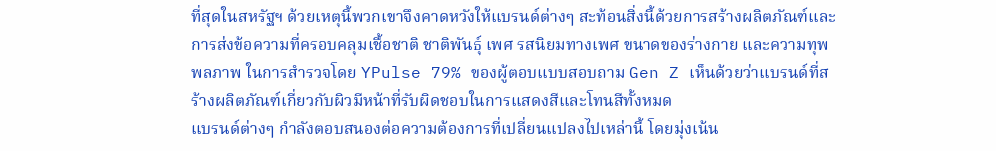ที่สุดในสหรัฐฯ ด้วยเหตุนี้พวกเขาจึงคาดหวังให้แบรนด์ต่างๆ สะท้อนสิ่งนี้ด้วยการสร้างผลิตภัณฑ์และการส่งข้อความที่ครอบคลุมเชื้อชาติ ชาติพันธุ์ เพศ รสนิยมทางเพศ ขนาดของร่างกาย และความทุพพลภาพ ในการสำรวจโดย YPulse 79% ของผู้ตอบแบบสอบถาม Gen Z เห็นด้วยว่าแบรนด์ที่สร้างผลิตภัณฑ์เกี่ยวกับผิวมีหน้าที่รับผิดชอบในการแสดงสีและโทนสีทั้งหมด
แบรนด์ต่างๆ กำลังตอบสนองต่อความต้องการที่เปลี่ยนแปลงไปเหล่านี้ โดยมุ่งเน้น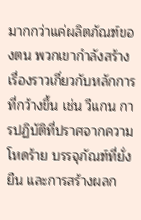มากกว่าแค่ผลิตภัณฑ์ของตน พวกเขากำลังสร้างเรื่องราวเกี่ยวกับหลักการที่กว้างขึ้น เช่น วีแกน การปฏิบัติที่ปราศจากความโหดร้าย บรรจุภัณฑ์ที่ยั่งยืน และการสร้างผลก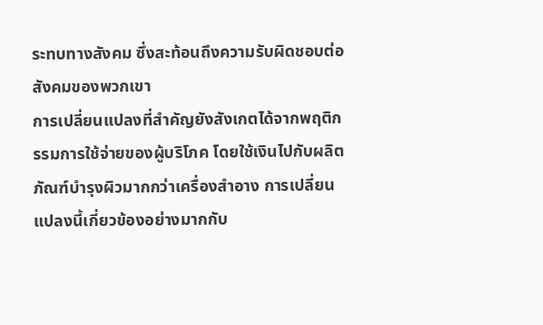ระทบทางสังคม ซึ่งสะท้อนถึงความรับผิดชอบต่อสังคมของพวกเขา
การเปลี่ยนแปลงที่สำคัญยังสังเกตได้จากพฤติกรรมการใช้จ่ายของผู้บริโภค โดยใช้เงินไปกับผลิตภัณฑ์บำรุงผิวมากกว่าเครื่องสำอาง การเปลี่ยนแปลงนี้เกี่ยวข้องอย่างมากกับ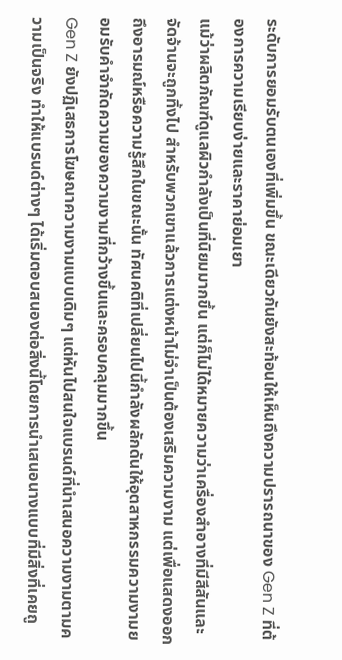ระดับการยอมรับตนเองที่เพิ่มขึ้น ขณะเดียวกันยังสะท้อนให้เห็นถึงความปรารถนาของ Gen Z ที่ต้องการความเรียบง่ายและราคาย่อมเยา
แม้ว่าผลิตภัณฑ์ดูแลผิวกำลังเป็นที่นิยมมากขึ้น แต่ก็ไม่ได้หมายความว่าเครื่องสำอางที่มีสีสันและจัดจ้านจะถูกทิ้งไป สำหรับพวกเขาแล้วการแต่งหน้าไม่จำเป็นต้องเสริมความงาม แต่เพื่อแสดงออกถึงอารมณ์หรือความรู้สึกในขณะนั้น ทัศนคติที่เปลี่ยนไปนี้กำลังผลักดันให้อุตสาหกรรมความงามยอมรับคำจำกัดความของความงามที่กว้างขึ้นและครอบคลุมมากขึ้น
Gen Z ยังปฏิเสธการโฆษณาความงามแบบเดิมๆ แต่หันไปสนใจแบรนด์ที่นำเสนอความงามตามความเป็นจริง ทำให้แบรนด์ต่างๆ ได้เริ่มตอบสนองต่อสิ่งนี้โดยการนำเสนอนางแบบที่มีสิ่งที่เคยถู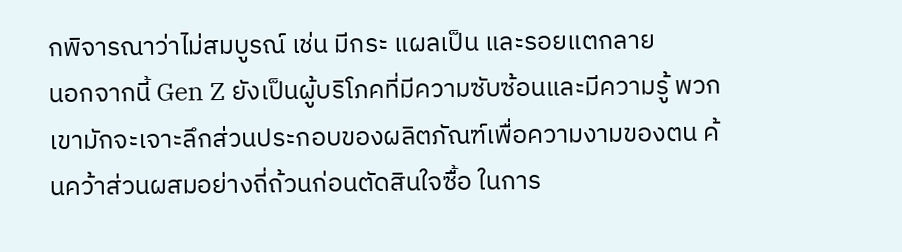กพิจารณาว่าไม่สมบูรณ์ เช่น มีกระ แผลเป็น และรอยแตกลาย
นอกจากนี้ Gen Z ยังเป็นผู้บริโภคที่มีความซับซ้อนและมีความรู้ พวกเขามักจะเจาะลึกส่วนประกอบของผลิตภัณฑ์เพื่อความงามของตน ค้นคว้าส่วนผสมอย่างถี่ถ้วนก่อนตัดสินใจซื้อ ในการ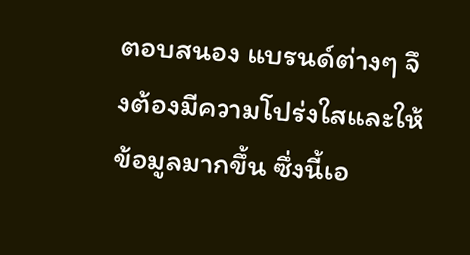ตอบสนอง แบรนด์ต่างๆ จึงต้องมีความโปร่งใสและให้ข้อมูลมากขึ้น ซึ่งนี้เอ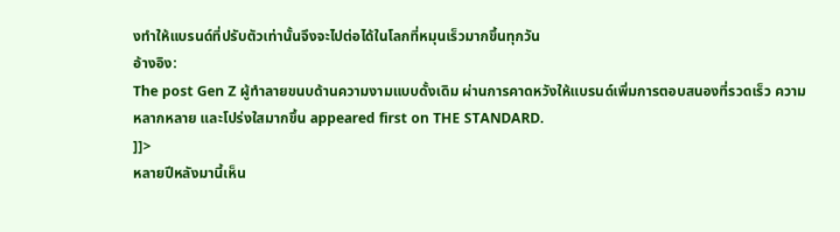งทำให้แบรนด์ที่ปรับตัวเท่านั้นจึงจะไปต่อได้ในโลกที่หมุนเร็วมากขึ้นทุกวัน
อ้างอิง:
The post Gen Z ผู้ทำลายขนบด้านความงามแบบดั้งเดิม ผ่านการคาดหวังให้แบรนด์เพิ่มการตอบสนองที่รวดเร็ว ความหลากหลาย และโปร่งใสมากขึ้น appeared first on THE STANDARD.
]]>
หลายปีหลังมานี้เห็น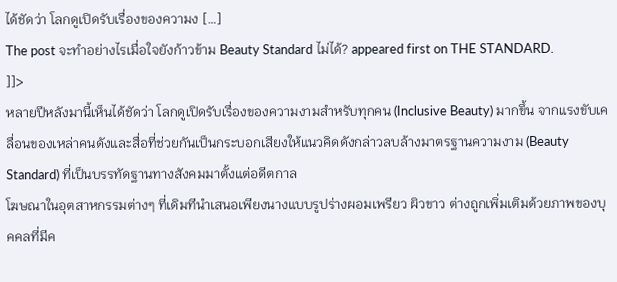ได้ชัดว่า โลกดูเปิดรับเรื่องของความง […]
The post จะทำอย่างไรเมื่อใจยังก้าวข้าม Beauty Standard ไม่ได้? appeared first on THE STANDARD.
]]>
หลายปีหลังมานี้เห็นได้ชัดว่า โลกดูเปิดรับเรื่องของความงามสำหรับทุกคน (Inclusive Beauty) มากขึ้น จากแรงขับเคลื่อนของเหล่าคนดังและสื่อที่ช่วยกันเป็นกระบอกเสียงให้แนวคิดดังกล่าวลบล้างมาตรฐานความงาม (Beauty Standard) ที่เป็นบรรทัดฐานทางสังคมมาตั้งแต่อดีตกาล
โฆษณาในอุตสาหกรรมต่างๆ ที่เดิมทีนำเสนอเพียงนางแบบรูปร่างผอมเพรียว ผิวขาว ต่างถูกเพิ่มเติมด้วยภาพของบุคคลที่มีค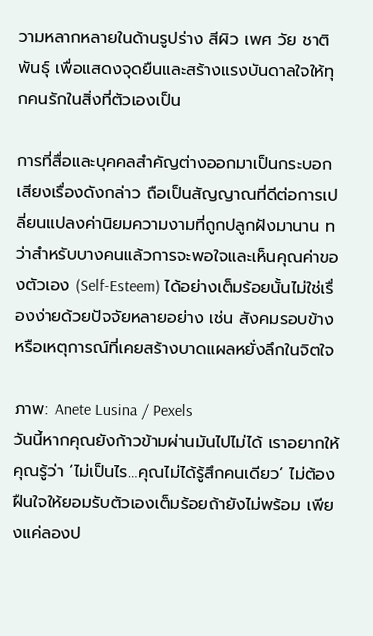วามหลากหลายในด้านรูปร่าง สีผิว เพศ วัย ชาติพันธุ์ เพื่อแสดงจุดยืนและสร้างแรงบันดาลใจให้ทุกคนรักในสิ่งที่ตัวเองเป็น

การที่สื่อและบุคคลสำคัญต่างออกมาเป็นกระบอกเสียงเรื่องดังกล่าว ถือเป็นสัญญาณที่ดีต่อการเปลี่ยนแปลงค่านิยมความงามที่ถูกปลูกฝังมานาน ทว่าสำหรับบางคนแล้วการจะพอใจและเห็นคุณค่าของตัวเอง (Self-Esteem) ได้อย่างเต็มร้อยนั้นไม่ใช่เรื่องง่ายด้วยปัจจัยหลายอย่าง เช่น สังคมรอบข้าง หรือเหตุการณ์ที่เคยสร้างบาดแผลหยั่งลึกในจิตใจ

ภาพ: Anete Lusina / Pexels
วันนี้หากคุณยังก้าวข้ามผ่านมันไปไม่ได้ เราอยากให้คุณรู้ว่า ‘ไม่เป็นไร…คุณไม่ได้รู้สึกคนเดียว’ ไม่ต้องฝืนใจให้ยอมรับตัวเองเต็มร้อยถ้ายังไม่พร้อม เพียงแค่ลองป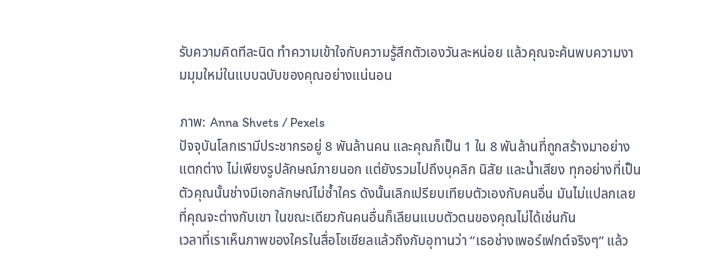รับความคิดทีละนิด ทำความเข้าใจกับความรู้สึกตัวเองวันละหน่อย แล้วคุณจะค้นพบความงามมุมใหม่ในแบบฉบับของคุณอย่างแน่นอน

ภาพ: Anna Shvets / Pexels
ปัจจุบันโลกเรามีประชากรอยู่ 8 พันล้านคน และคุณก็เป็น 1 ใน 8 พันล้านที่ถูกสร้างมาอย่างแตกต่าง ไม่เพียงรูปลักษณ์ภายนอก แต่ยังรวมไปถึงบุคลิก นิสัย และน้ำเสียง ทุกอย่างที่เป็นตัวคุณนั้นช่างมีเอกลักษณ์ไม่ซ้ำใคร ดังนั้นเลิกเปรียบเทียบตัวเองกับคนอื่น มันไม่แปลกเลยที่คุณจะต่างกับเขา ในขณะเดียวกันคนอื่นก็เลียนแบบตัวตนของคุณไม่ได้เช่นกัน
เวลาที่เราเห็นภาพของใครในสื่อโซเชียลแล้วถึงกับอุทานว่า “เธอช่างเพอร์เฟกต์จริงๆ” แล้ว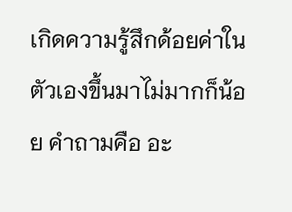เกิดความรู้สึกด้อยค่าในตัวเองขึ้นมาไม่มากก็น้อย คำถามคือ อะ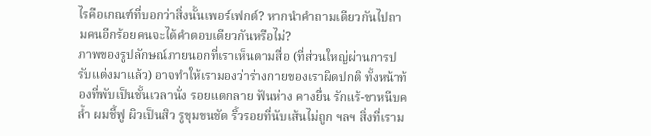ไรคือเกณฑ์ที่บอกว่าสิ่งนั้นเพอร์เฟกต์? หากนำคำถามเดียวกันไปถามคนอีกร้อยคนจะได้คำตอบเดียวกันหรือไม่?
ภาพของรูปลักษณ์ภายนอกที่เราเห็นตามสื่อ (ที่ส่วนใหญ่ผ่านการปรับแต่งมาแล้ว) อาจทำให้เรามองว่าร่างกายของเราผิดปกติ ทั้งหน้าท้องที่พับเป็นชั้นเวลานั่ง รอยแตกลาย ฟันห่าง คางยื่น รักแร้-ขาหนีบคล้ำ ผมชี้ฟู ผิวเป็นสิว รูขุมขนชัด ริ้วรอยที่นับเส้นไม่ถูก ฯลฯ สิ่งที่เราม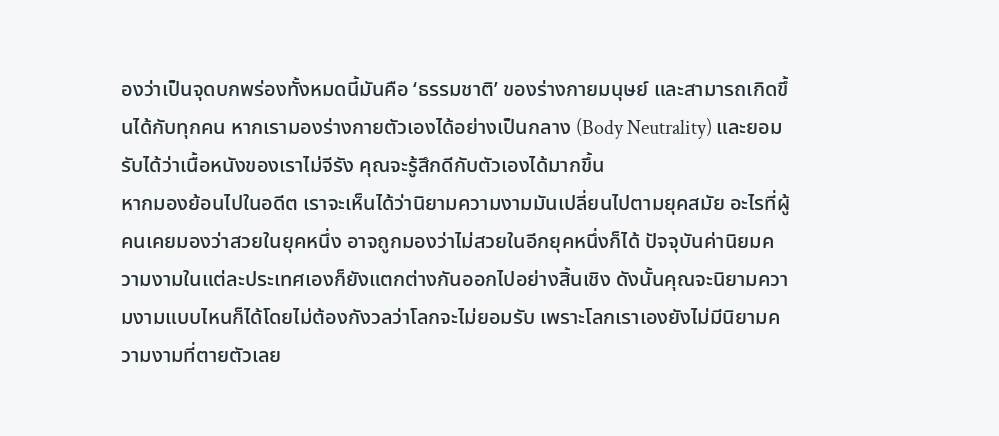องว่าเป็นจุดบกพร่องทั้งหมดนี้มันคือ ‘ธรรมชาติ’ ของร่างกายมนุษย์ และสามารถเกิดขึ้นได้กับทุกคน หากเรามองร่างกายตัวเองได้อย่างเป็นกลาง (Body Neutrality) และยอมรับได้ว่าเนื้อหนังของเราไม่จีรัง คุณจะรู้สึกดีกับตัวเองได้มากขึ้น
หากมองย้อนไปในอดีต เราจะเห็นได้ว่านิยามความงามมันเปลี่ยนไปตามยุคสมัย อะไรที่ผู้คนเคยมองว่าสวยในยุคหนึ่ง อาจถูกมองว่าไม่สวยในอีกยุคหนึ่งก็ได้ ปัจจุบันค่านิยมความงามในแต่ละประเทศเองก็ยังแตกต่างกันออกไปอย่างสิ้นเชิง ดังนั้นคุณจะนิยามความงามแบบไหนก็ได้โดยไม่ต้องกังวลว่าโลกจะไม่ยอมรับ เพราะโลกเราเองยังไม่มีนิยามความงามที่ตายตัวเลย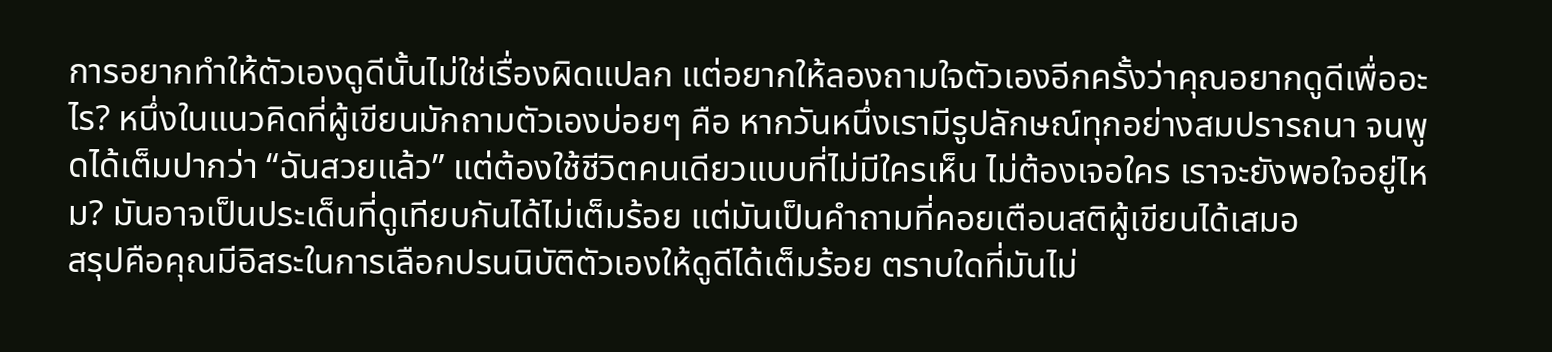การอยากทำให้ตัวเองดูดีนั้นไม่ใช่เรื่องผิดแปลก แต่อยากให้ลองถามใจตัวเองอีกครั้งว่าคุณอยากดูดีเพื่ออะไร? หนึ่งในแนวคิดที่ผู้เขียนมักถามตัวเองบ่อยๆ คือ หากวันหนึ่งเรามีรูปลักษณ์ทุกอย่างสมปรารถนา จนพูดได้เต็มปากว่า “ฉันสวยแล้ว” แต่ต้องใช้ชีวิตคนเดียวแบบที่ไม่มีใครเห็น ไม่ต้องเจอใคร เราจะยังพอใจอยู่ไหม? มันอาจเป็นประเด็นที่ดูเทียบกันได้ไม่เต็มร้อย แต่มันเป็นคำถามที่คอยเตือนสติผู้เขียนได้เสมอ
สรุปคือคุณมีอิสระในการเลือกปรนนิบัติตัวเองให้ดูดีได้เต็มร้อย ตราบใดที่มันไม่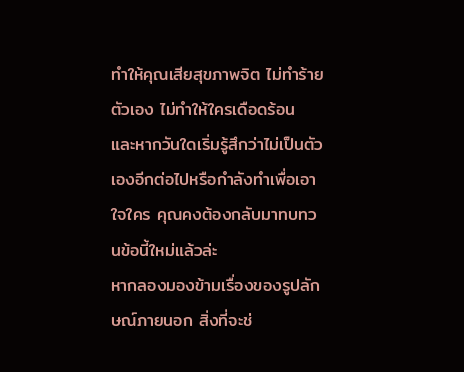ทำให้คุณเสียสุขภาพจิต ไม่ทำร้ายตัวเอง ไม่ทำให้ใครเดือดร้อน
และหากวันใดเริ่มรู้สึกว่าไม่เป็นตัวเองอีกต่อไปหรือกำลังทำเพื่อเอาใจใคร คุณคงต้องกลับมาทบทวนข้อนี้ใหม่แล้วล่ะ
หากลองมองข้ามเรื่องของรูปลักษณ์ภายนอก สิ่งที่จะช่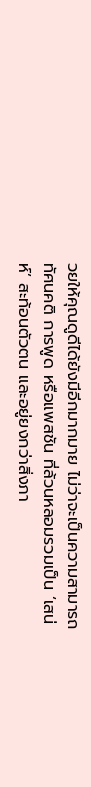วยให้คุณดูดีได้ยังมีอีกมากมาย ไม่ว่าจะเป็นความสามารถ ทัศนคติ การพูด หรือแพสชัน ที่ล้วนหลอมรวมเป็น ‘เสน่ห์’ สะท้อนตัวตน และอยู่ยงกว่าสิ่งภา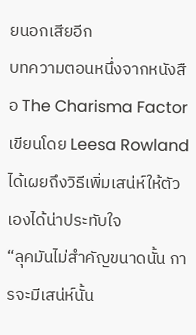ยนอกเสียอีก
บทความตอนหนึ่งจากหนังสือ The Charisma Factor เขียนโดย Leesa Rowland ได้เผยถึงวิธีเพิ่มเสน่ห์ให้ตัวเองได้น่าประทับใจ
“ลุคมันไม่สำคัญขนาดนั้น การจะมีเสน่ห์นั้น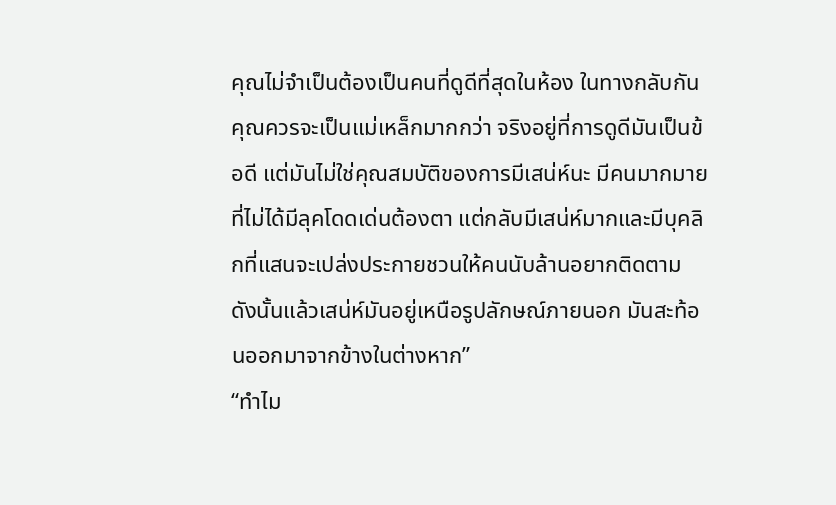คุณไม่จำเป็นต้องเป็นคนที่ดูดีที่สุดในห้อง ในทางกลับกันคุณควรจะเป็นแม่เหล็กมากกว่า จริงอยู่ที่การดูดีมันเป็นข้อดี แต่มันไม่ใช่คุณสมบัติของการมีเสน่ห์นะ มีคนมากมายที่ไม่ได้มีลุคโดดเด่นต้องตา แต่กลับมีเสน่ห์มากและมีบุคลิกที่แสนจะเปล่งประกายชวนให้คนนับล้านอยากติดตาม ดังนั้นแล้วเสน่ห์มันอยู่เหนือรูปลักษณ์ภายนอก มันสะท้อนออกมาจากข้างในต่างหาก”
“ทำไม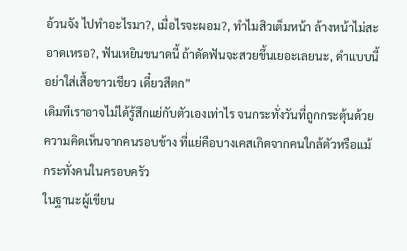อ้วนจัง ไปทำอะไรมา?, เมื่อไรจะผอม?, ทำไมสิวเต็มหน้า ล้างหน้าไม่สะอาดเหรอ?, ฟันเหยินขนาดนี้ ถ้าดัดฟันจะสวยขึ้นเยอะเลยนะ, ดำแบบนี้อย่าใส่เสื้อขาวเชียว เดี๋ยวสีตก”
เดิมทีเราอาจไม่ได้รู้สึกแย่กับตัวเองเท่าไร จนกระทั่งวันที่ถูกกระตุ้นด้วยความคิดเห็นจากคนรอบข้าง ที่แย่คือบางเคสเกิดจากคนใกล้ตัวหรือแม้กระทั่งคนในครอบครัว
ในฐานะผู้เขียน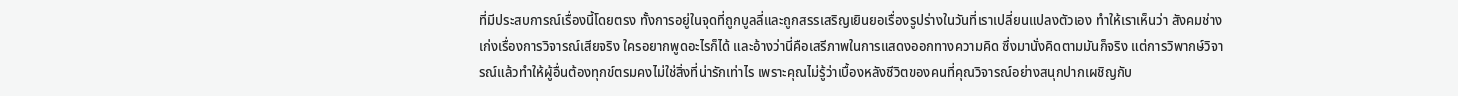ที่มีประสบการณ์เรื่องนี้โดยตรง ทั้งการอยู่ในจุดที่ถูกบูลลี่และถูกสรรเสริญเยินยอเรื่องรูปร่างในวันที่เราเปลี่ยนแปลงตัวเอง ทำให้เราเห็นว่า สังคมช่างเก่งเรื่องการวิจารณ์เสียจริง ใครอยากพูดอะไรก็ได้ และอ้างว่านี่คือเสรีภาพในการแสดงออกทางความคิด ซึ่งมานั่งคิดตามมันก็จริง แต่การวิพากษ์วิจารณ์แล้วทำให้ผู้อื่นต้องทุกข์ตรมคงไม่ใช่สิ่งที่น่ารักเท่าไร เพราะคุณไม่รู้ว่าเบื้องหลังชีวิตของคนที่คุณวิจารณ์อย่างสนุกปากเผชิญกับ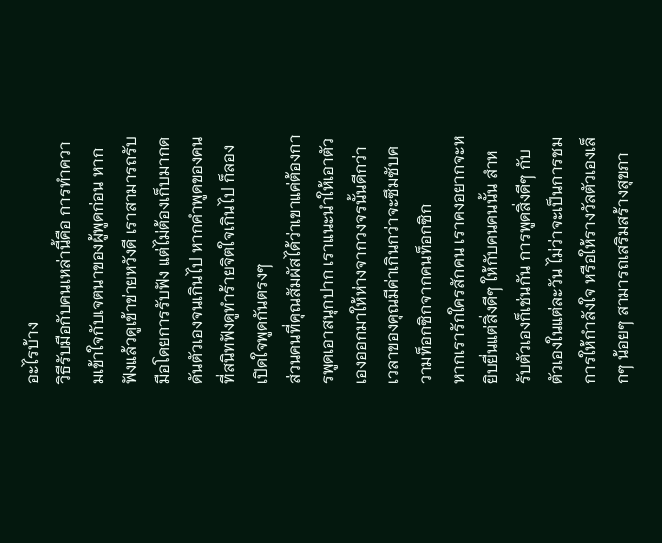อะไรบ้าง
วิธีรับมือกับคนเหล่านี้คือ การทำความเข้าใจกับเจตนาของผู้พูดก่อน หากฟังแล้วดูเข้าข่ายหวังดี เราสามารถรับมือโดยการรับฟัง แต่ไม่ต้องเก็บมากดดันตัวเองจนเกินไป หากคำพูดของคนที่สนิทฟังดูทำร้ายจิตใจเกินไป ก็ลองเปิดใจพูดกันตรงๆ
ส่วนคนที่คุณสัมผัสได้ว่าเขาแค่ต้องการพูดเอาสนุกปาก เราแนะนำให้เอาตัวเองออกมาให้ห่างจากวงจรนั้นดีกว่า เวลาของคุณมีค่าเกินกว่าจะซึมซับความท็อกซิกจากคนท็อกซิก
หากเรารักใครสักคน เราคงอยากจะหยิบยื่นแต่สิ่งดีๆ ให้กับคนคนนั้น สำหรับตัวเองก็เช่นกัน การพูดสิ่งดีๆ กับตัวเองในแต่ละวัน ไม่ว่าจะเป็นการชม การให้กำลังใจ หรือให้รางวัลตัวเองเล็กๆ น้อยๆ สามารถเสริมสร้างสุขภา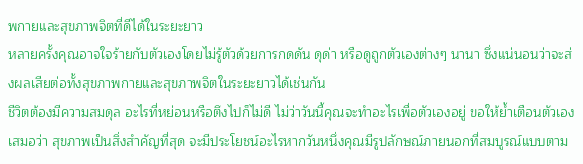พกายและสุขภาพจิตที่ดีได้ในระยะยาว
หลายครั้งคุณอาจใจร้ายกับตัวเองโดยไม่รู้ตัวด้วยการกดดัน ดุด่า หรือดูถูกตัวเองต่างๆ นานา ซึ่งแน่นอนว่าจะส่งผลเสียต่อทั้งสุขภาพกายและสุขภาพจิตในระยะยาวได้เช่นกัน
ชีวิตต้องมีความสมดุล อะไรที่หย่อนหรือตึงไปก็ไม่ดี ไม่ว่าวันนี้คุณจะทำอะไรเพื่อตัวเองอยู่ ขอให้ย้ำเตือนตัวเองเสมอว่า สุขภาพเป็นสิ่งสำคัญที่สุด จะมีประโยชน์อะไรหากวันหนึ่งคุณมีรูปลักษณ์ภายนอกที่สมบูรณ์แบบตาม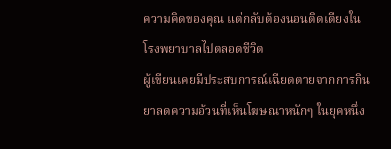ความคิดของคุณ แต่กลับต้องนอนติดเตียงในโรงพยาบาลไปตลอดชีวิต
ผู้เขียนเคยมีประสบการณ์เฉียดตายจากการกินยาลดความอ้วนที่เห็นโฆษณาหนักๆ ในยุคหนึ่ง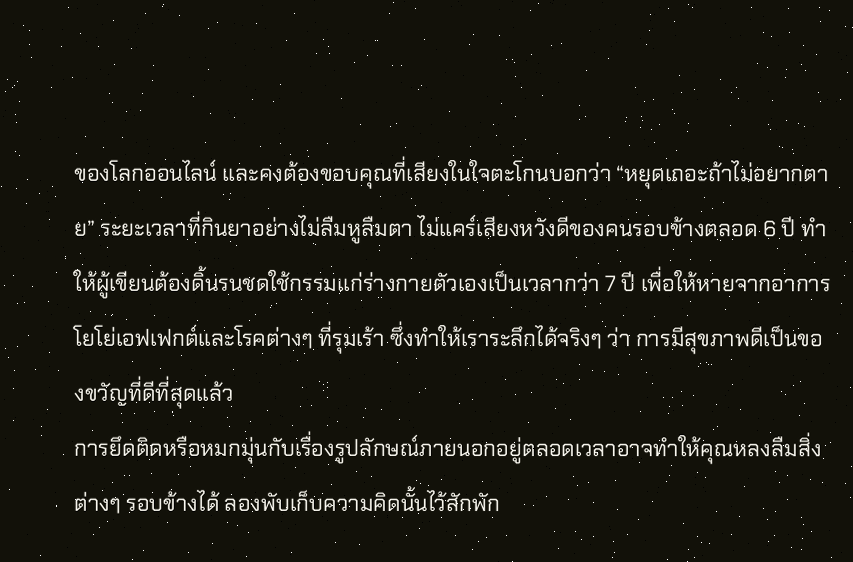ของโลกออนไลน์ และคงต้องขอบคุณที่เสียงในใจตะโกนบอกว่า “หยุดเถอะถ้าไม่อยากตาย” ระยะเวลาที่กินยาอย่างไม่ลืมหูลืมตา ไม่แคร์เสียงหวังดีของคนรอบข้างตลอด 6 ปี ทำให้ผู้เขียนต้องดิ้นรนชดใช้กรรมแก่ร่างกายตัวเองเป็นเวลากว่า 7 ปี เพื่อให้หายจากอาการโยโย่เอฟเฟกต์และโรคต่างๆ ที่รุมเร้า ซึ่งทำให้เราระลึกได้จริงๆ ว่า การมีสุขภาพดีเป็นของขวัญที่ดีที่สุดแล้ว
การยึดติดหรือหมกมุ่นกับเรื่องรูปลักษณ์ภายนอกอยู่ตลอดเวลาอาจทำให้คุณหลงลืมสิ่งต่างๆ รอบข้างได้ ลองพับเก็บความคิดนั้นไว้สักพัก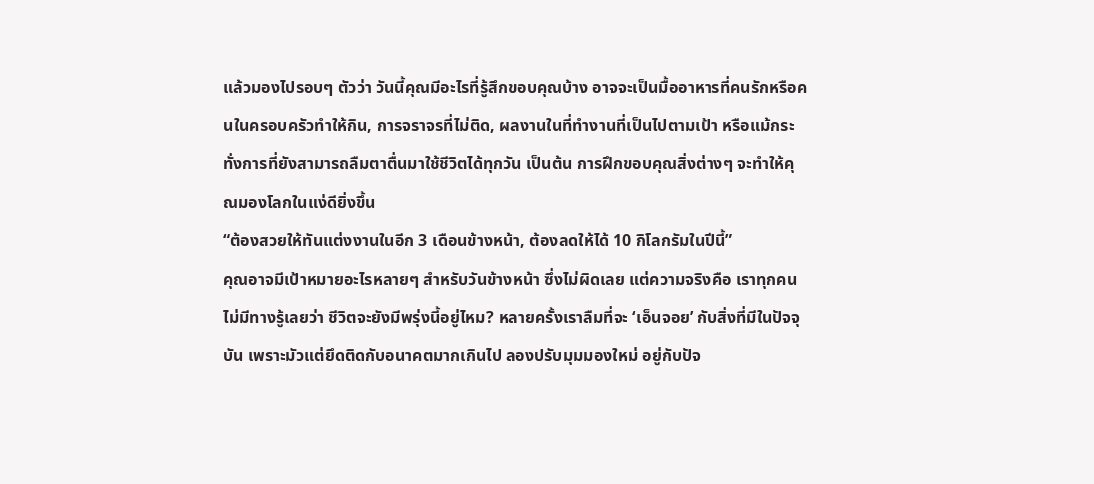แล้วมองไปรอบๆ ตัวว่า วันนี้คุณมีอะไรที่รู้สึกขอบคุณบ้าง อาจจะเป็นมื้ออาหารที่คนรักหรือคนในครอบครัวทำให้กิน, การจราจรที่ไม่ติด, ผลงานในที่ทำงานที่เป็นไปตามเป้า หรือแม้กระทั่งการที่ยังสามารถลืมตาตื่นมาใช้ชีวิตได้ทุกวัน เป็นต้น การฝึกขอบคุณสิ่งต่างๆ จะทำให้คุณมองโลกในแง่ดียิ่งขึ้น
“ต้องสวยให้ทันแต่งงานในอีก 3 เดือนข้างหน้า, ต้องลดให้ได้ 10 กิโลกรัมในปีนี้”
คุณอาจมีเป้าหมายอะไรหลายๆ สำหรับวันข้างหน้า ซึ่งไม่ผิดเลย แต่ความจริงคือ เราทุกคนไม่มีทางรู้เลยว่า ชีวิตจะยังมีพรุ่งนี้อยู่ไหม? หลายครั้งเราลืมที่จะ ‘เอ็นจอย’ กับสิ่งที่มีในปัจจุบัน เพราะมัวแต่ยึดติดกับอนาคตมากเกินไป ลองปรับมุมมองใหม่ อยู่กับปัจ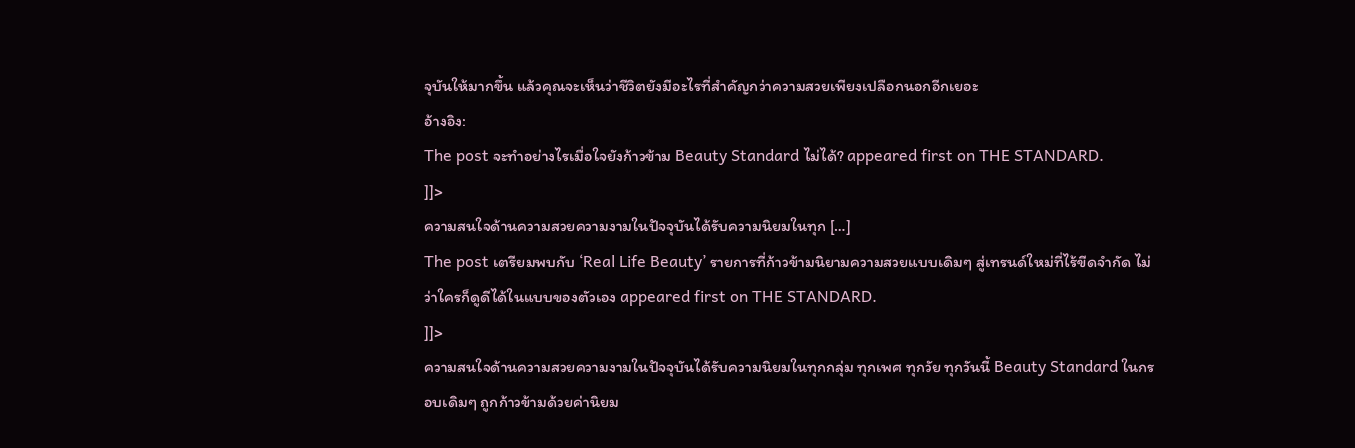จุบันให้มากขึ้น แล้วคุณจะเห็นว่าชีวิตยังมีอะไรที่สำคัญกว่าความสวยเพียงเปลือกนอกอีกเยอะ
อ้างอิง:
The post จะทำอย่างไรเมื่อใจยังก้าวข้าม Beauty Standard ไม่ได้? appeared first on THE STANDARD.
]]>
ความสนใจด้านความสวยความงามในปัจจุบันได้รับความนิยมในทุก […]
The post เตรียมพบกับ ‘Real Life Beauty’ รายการที่ก้าวข้ามนิยามความสวยแบบเดิมๆ สู่เทรนด์ใหม่ที่ไร้ขีดจำกัด ไม่ว่าใครก็ดูดีได้ในแบบของตัวเอง appeared first on THE STANDARD.
]]>
ความสนใจด้านความสวยความงามในปัจจุบันได้รับความนิยมในทุกกลุ่ม ทุกเพศ ทุกวัย ทุกวันนี้ Beauty Standard ในกรอบเดิมๆ ถูกก้าวข้ามด้วยค่านิยม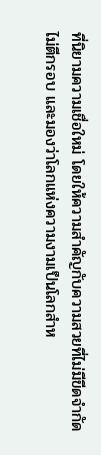ที่นิยามความเชื่อใหม่ โดยให้ความสำคัญกับความสวยที่ไม่มีขีดจำกัด ไม่ตีกรอบ และมองว่าโลกแห่งความงามเป็นโลกสำห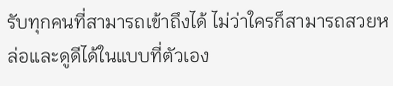รับทุกคนที่สามารถเข้าถึงได้ ไม่ว่าใครก็สามารถสวยหล่อและดูดีได้ในแบบที่ตัวเอง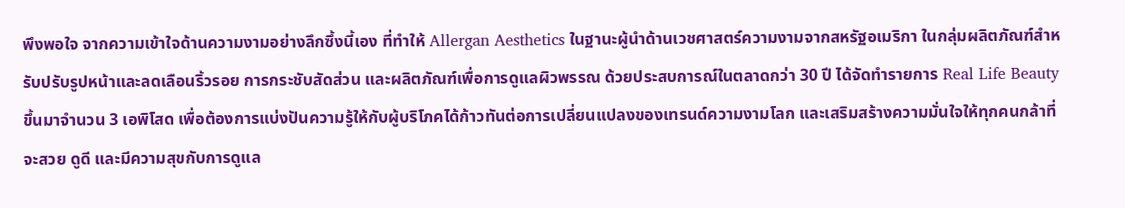พึงพอใจ จากความเข้าใจด้านความงามอย่างลึกซึ้งนี้เอง ที่ทำให้ Allergan Aesthetics ในฐานะผู้นำด้านเวชศาสตร์ความงามจากสหรัฐอเมริกา ในกลุ่มผลิตภัณฑ์สำหรับปรับรูปหน้าและลดเลือนริ้วรอย การกระชับสัดส่วน และผลิตภัณฑ์เพื่อการดูแลผิวพรรณ ด้วยประสบการณ์ในตลาดกว่า 30 ปี ได้จัดทำรายการ Real Life Beauty ขึ้นมาจำนวน 3 เอพิโสด เพื่อต้องการแบ่งปันความรู้ให้กับผู้บริโภคได้ก้าวทันต่อการเปลี่ยนแปลงของเทรนด์ความงามโลก และเสริมสร้างความมั่นใจให้ทุกคนกล้าที่จะสวย ดูดี และมีความสุขกับการดูแล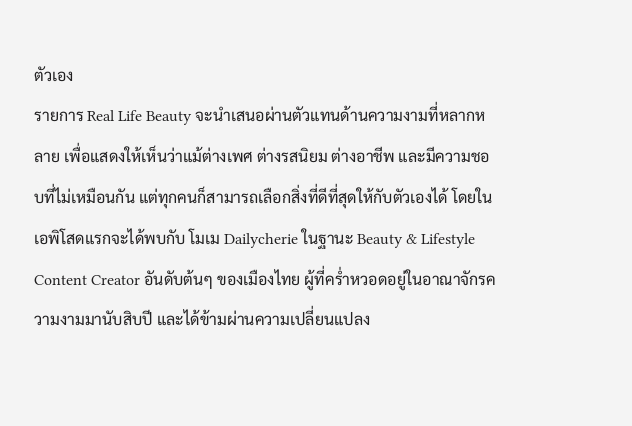ตัวเอง
รายการ Real Life Beauty จะนำเสนอผ่านตัวแทนด้านความงามที่หลากหลาย เพื่อแสดงให้เห็นว่าแม้ต่างเพศ ต่างรสนิยม ต่างอาชีพ และมีความชอบที่ไม่เหมือนกัน แต่ทุกคนก็สามารถเลือกสิ่งที่ดีที่สุดให้กับตัวเองได้ โดยในเอพิโสดแรกจะได้พบกับ โมเม Dailycherie ในฐานะ Beauty & Lifestyle Content Creator อันดับต้นๆ ของเมืองไทย ผู้ที่คร่ำหวอดอยู่ในอาณาจักรความงามมานับสิบปี และได้ข้ามผ่านความเปลี่ยนแปลง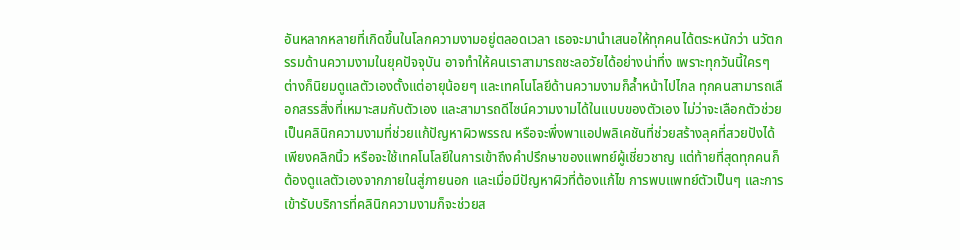อันหลากหลายที่เกิดขึ้นในโลกความงามอยู่ตลอดเวลา เธอจะมานำเสนอให้ทุกคนได้ตระหนักว่า นวัตกรรมด้านความงามในยุคปัจจุบัน อาจทำให้คนเราสามารถชะลอวัยได้อย่างน่าทึ่ง เพราะทุกวันนี้ใครๆ ต่างก็นิยมดูแลตัวเองตั้งแต่อายุน้อยๆ และเทคโนโลยีด้านความงามก็ล้ำหน้าไปไกล ทุกคนสามารถเลือกสรรสิ่งที่เหมาะสมกับตัวเอง และสามารถดีไซน์ความงามได้ในแบบของตัวเอง ไม่ว่าจะเลือกตัวช่วยเป็นคลินิกความงามที่ช่วยแก้ปัญหาผิวพรรณ หรือจะพึ่งพาแอปพลิเคชันที่ช่วยสร้างลุคที่สวยปังได้เพียงคลิกนิ้ว หรือจะใช้เทคโนโลยีในการเข้าถึงคำปรึกษาของแพทย์ผู้เชี่ยวชาญ แต่ท้ายที่สุดทุกคนก็ต้องดูแลตัวเองจากภายในสู่ภายนอก และเมื่อมีปัญหาผิวที่ต้องแก้ไข การพบแพทย์ตัวเป็นๆ และการเข้ารับบริการที่คลินิกความงามก็จะช่วยส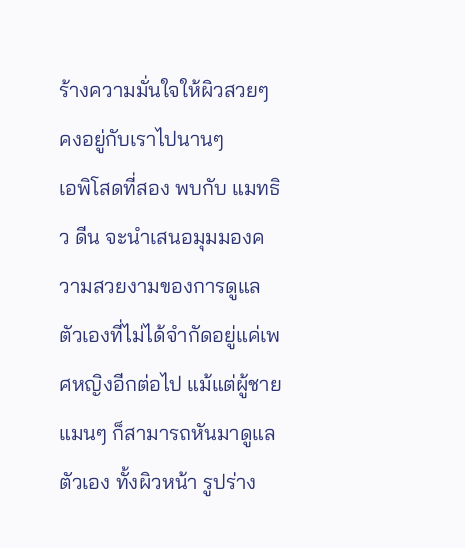ร้างความมั่นใจให้ผิวสวยๆ คงอยู่กับเราไปนานๆ
เอพิโสดที่สอง พบกับ แมทธิว ดีน จะนำเสนอมุมมองความสวยงามของการดูแลตัวเองที่ไม่ได้จำกัดอยู่แค่เพศหญิงอีกต่อไป แม้แต่ผู้ชายแมนๆ ก็สามารถหันมาดูแลตัวเอง ทั้งผิวหน้า รูปร่าง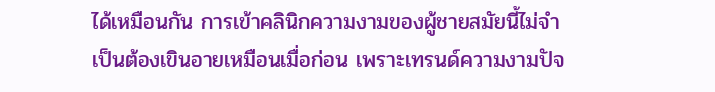ได้เหมือนกัน การเข้าคลินิกความงามของผู้ชายสมัยนี้ไม่จำเป็นต้องเขินอายเหมือนเมื่อก่อน เพราะเทรนด์ความงามปัจ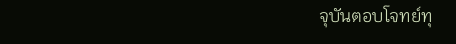จุบันตอบโจทย์ทุ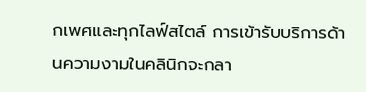กเพศและทุกไลฟ์สไตล์ การเข้ารับบริการด้านความงามในคลินิกจะกลา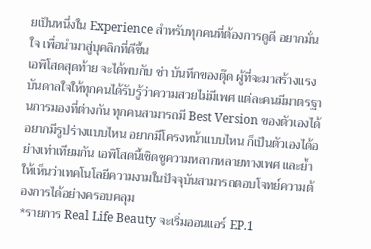ยเป็นหนึ่งใน Experience สำหรับทุกคนที่ต้องการดูดี อยากมั่นใจ เพื่อนำมาสู่บุคลิกที่ดีขึ้น
เอพิโสดสุดท้าย จะได้พบกับ ช่า บันทึกของตุ๊ด ผู้ที่จะมาสร้างแรงบันดาลใจให้ทุกคนได้รับรู้ว่าความสวยไม่มีเพศ แต่ละคนมีมาตรฐานการมองที่ต่างกัน ทุกคนสามารถมี Best Version ของตัวเองได้ อยากมีรูปร่างแบบไหน อยากมีโครงหน้าแบบไหน ก็เป็นตัวเองได้อย่างเท่าเทียมกัน เอพิโสดนี้เชิดชูความหลากหลายทางเพศ และย้ำให้เห็นว่าเทคโนโลยีความงามในปัจจุบันสามารถตอบโจทย์ความต้องการได้อย่างครอบคลุม
*รายการ Real Life Beauty จะเริ่มออนแอร์ EP.1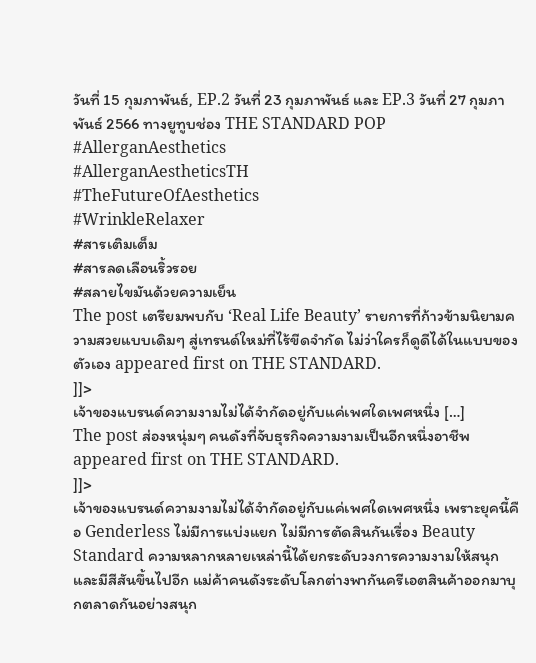วันที่ 15 กุมภาพันธ์, EP.2 วันที่ 23 กุมภาพันธ์ และ EP.3 วันที่ 27 กุมภาพันธ์ 2566 ทางยูทูบช่อง THE STANDARD POP
#AllerganAesthetics
#AllerganAestheticsTH
#TheFutureOfAesthetics
#WrinkleRelaxer
#สารเติมเต็ม
#สารลดเลือนริ้วรอย
#สลายไขมันด้วยความเย็น
The post เตรียมพบกับ ‘Real Life Beauty’ รายการที่ก้าวข้ามนิยามความสวยแบบเดิมๆ สู่เทรนด์ใหม่ที่ไร้ขีดจำกัด ไม่ว่าใครก็ดูดีได้ในแบบของตัวเอง appeared first on THE STANDARD.
]]>
เจ้าของแบรนด์ความงามไม่ได้จำกัดอยู่กับแค่เพศใดเพศหนึ่ง […]
The post ส่องหนุ่มๆ คนดังที่จับธุรกิจความงามเป็นอีกหนึ่งอาชีพ appeared first on THE STANDARD.
]]>
เจ้าของแบรนด์ความงามไม่ได้จำกัดอยู่กับแค่เพศใดเพศหนึ่ง เพราะยุคนี้คือ Genderless ไม่มีการแบ่งแยก ไม่มีการตัดสินกันเรื่อง Beauty Standard ความหลากหลายเหล่านี้ได้ยกระดับวงการความงามให้สนุกและมีสีสันขึ้นไปอีก แม่ค้าคนดังระดับโลกต่างพากันครีเอตสินค้าออกมาบุกตลาดกันอย่างสนุก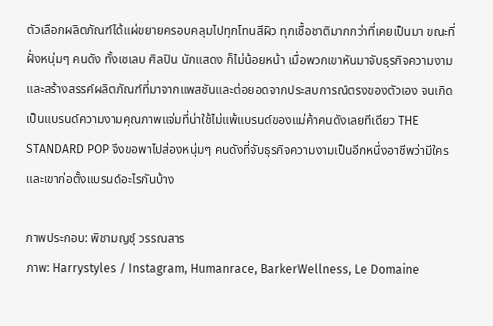ตัวเลือกผลิตภัณฑ์ได้แผ่ขยายครอบคลุมไปทุกโทนสีผิว ทุกเชื้อชาติมากกว่าที่เคยเป็นมา ขณะที่ฝั่งหนุ่มๆ คนดัง ทั้งเซเลบ ศิลปิน นักแสดง ก็ไม่น้อยหน้า เมื่อพวกเขาหันมาจับธุรกิจความงาม และสร้างสรรค์ผลิตภัณฑ์ที่มาจากแพสชันและต่อยอดจากประสบการณ์ตรงของตัวเอง จนเกิดเป็นแบรนด์ความงามคุณภาพแจ่มที่น่าใช้ไม่แพ้แบรนด์ของแม่ค้าคนดังเลยทีเดียว THE STANDARD POP จึงขอพาไปส่องหนุ่มๆ คนดังที่จับธุรกิจความงามเป็นอีกหนึ่งอาชีพว่ามีใคร และเขาก่อตั้งแบรนด์อะไรกันบ้าง

ภาพประกอบ: พิชามญชุ์ วรรณสาร
ภาพ: Harrystyles / Instagram, Humanrace, BarkerWellness, Le Domaine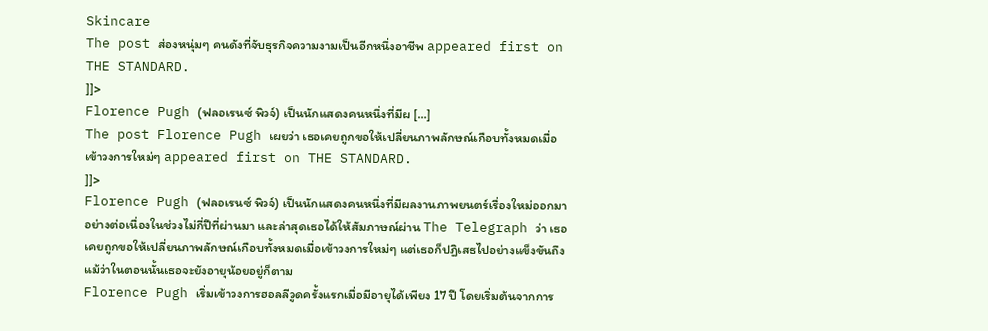Skincare
The post ส่องหนุ่มๆ คนดังที่จับธุรกิจความงามเป็นอีกหนึ่งอาชีพ appeared first on THE STANDARD.
]]>
Florence Pugh (ฟลอเรนซ์ พิวจ์) เป็นนักแสดงคนหนึ่งที่มีผ […]
The post Florence Pugh เผยว่า เธอเคยถูกขอให้เปลี่ยนภาพลักษณ์เกือบทั้งหมดเมื่อเข้าวงการใหม่ๆ appeared first on THE STANDARD.
]]>
Florence Pugh (ฟลอเรนซ์ พิวจ์) เป็นนักแสดงคนหนึ่งที่มีผลงานภาพยนตร์เรื่องใหม่ออกมาอย่างต่อเนื่องในช่วงไม่กี่ปีที่ผ่านมา และล่าสุดเธอได้ให้สัมภาษณ์ผ่าน The Telegraph ว่า เธอเคยถูกขอให้เปลี่ยนภาพลักษณ์เกือบทั้งหมดเมื่อเข้าวงการใหม่ๆ แต่เธอก็ปฏิเสธไปอย่างแข็งขันถึงแม้ว่าในตอนนั้นเธอจะยังอายุน้อยอยู่ก็ตาม
Florence Pugh เริ่มเข้าวงการฮอลลีวูดครั้งแรกเมื่อมีอายุได้เพียง 17 ปี โดยเริ่มต้นจากการ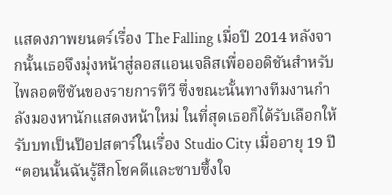แสดงภาพยนตร์เรื่อง The Falling เมื่อปี 2014 หลังจากนั้นเธอจึงมุ่งหน้าสู่ลอสแอนเจลิสเพื่อออดิชันสำหรับไพลอตซีซันของรายการทีวี ซึ่งขณะนั้นทางทีมงานกำลังมองหานักแสดงหน้าใหม่ ในที่สุดเธอก็ได้รับเลือกให้รับบทเป็นป๊อปสตาร์ในเรื่อง Studio City เมื่ออายุ 19 ปี “ตอนนั้นฉันรู้สึกโชคดีและซาบซึ้งใจ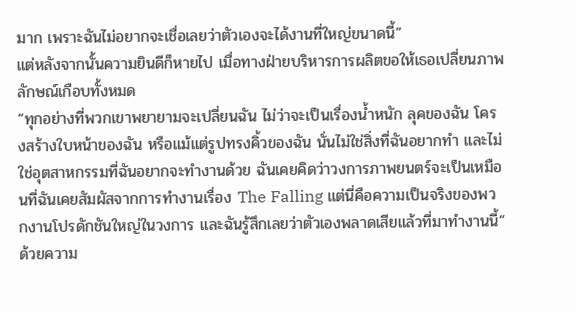มาก เพราะฉันไม่อยากจะเชื่อเลยว่าตัวเองจะได้งานที่ใหญ่ขนาดนี้”
แต่หลังจากนั้นความยินดีก็หายไป เมื่อทางฝ่ายบริหารการผลิตขอให้เธอเปลี่ยนภาพลักษณ์เกือบทั้งหมด
“ทุกอย่างที่พวกเขาพยายามจะเปลี่ยนฉัน ไม่ว่าจะเป็นเรื่องน้ำหนัก ลุคของฉัน โครงสร้างใบหน้าของฉัน หรือแม้แต่รูปทรงคิ้วของฉัน นั่นไม่ใช่สิ่งที่ฉันอยากทำ และไม่ใช่อุตสาหกรรมที่ฉันอยากจะทำงานด้วย ฉันเคยคิดว่าวงการภาพยนตร์จะเป็นเหมือนที่ฉันเคยสัมผัสจากการทำงานเรื่อง The Falling แต่นี่คือความเป็นจริงของพวกงานโปรดักชันใหญ่ในวงการ และฉันรู้สึกเลยว่าตัวเองพลาดเสียแล้วที่มาทำงานนี้”
ด้วยความ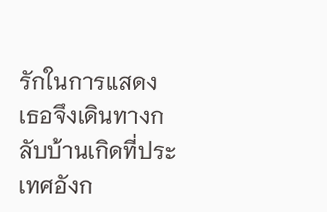รักในการแสดง เธอจึงเดินทางกลับบ้านเกิดที่ประเทศอังก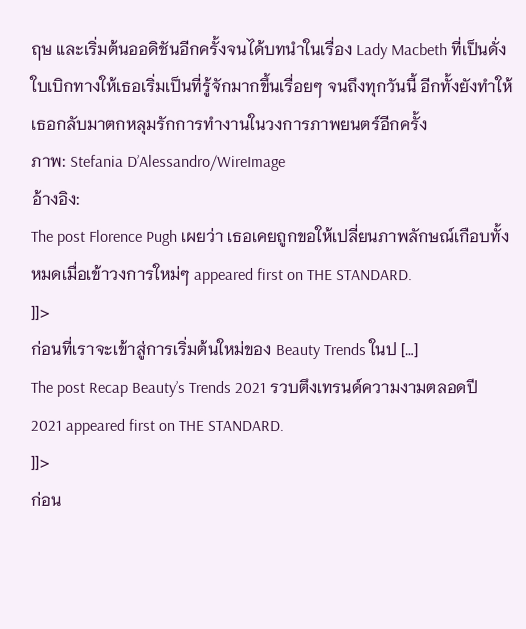ฤษ และเริ่มต้นออดิชันอีกครั้งจนได้บทนำในเรื่อง Lady Macbeth ที่เป็นดั่งใบเบิกทางให้เธอเริ่มเป็นที่รู้จักมากขึ้นเรื่อยๆ จนถึงทุกวันนี้ อีกทั้งยังทำให้เธอกลับมาตกหลุมรักการทำงานในวงการภาพยนตร์อีกครั้ง
ภาพ: Stefania D’Alessandro/WireImage
อ้างอิง:
The post Florence Pugh เผยว่า เธอเคยถูกขอให้เปลี่ยนภาพลักษณ์เกือบทั้งหมดเมื่อเข้าวงการใหม่ๆ appeared first on THE STANDARD.
]]>
ก่อนที่เราจะเข้าสู่การเริ่มต้นใหม่ของ Beauty Trends ในป […]
The post Recap Beauty’s Trends 2021 รวบตึงเทรนด์ความงามตลอดปี 2021 appeared first on THE STANDARD.
]]>
ก่อน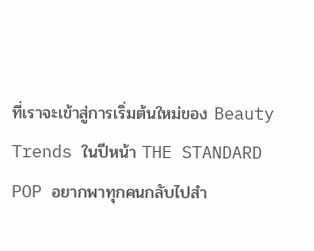ที่เราจะเข้าสู่การเริ่มต้นใหม่ของ Beauty Trends ในปีหน้า THE STANDARD POP อยากพาทุกคนกลับไปสำ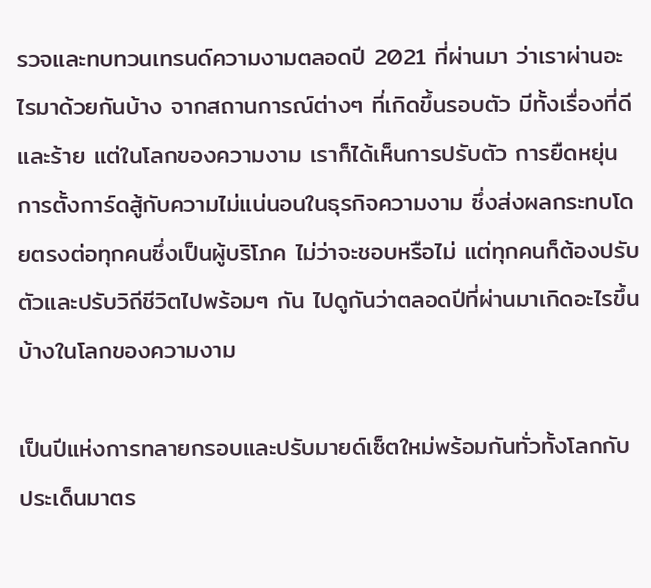รวจและทบทวนเทรนด์ความงามตลอดปี 2021 ที่ผ่านมา ว่าเราผ่านอะไรมาด้วยกันบ้าง จากสถานการณ์ต่างๆ ที่เกิดขึ้นรอบตัว มีทั้งเรื่องที่ดีและร้าย แต่ในโลกของความงาม เราก็ได้เห็นการปรับตัว การยืดหยุ่น การตั้งการ์ดสู้กับความไม่แน่นอนในธุรกิจความงาม ซึ่งส่งผลกระทบโดยตรงต่อทุกคนซึ่งเป็นผู้บริโภค ไม่ว่าจะชอบหรือไม่ แต่ทุกคนก็ต้องปรับตัวและปรับวิถีชีวิตไปพร้อมๆ กัน ไปดูกันว่าตลอดปีที่ผ่านมาเกิดอะไรขึ้นบ้างในโลกของความงาม

เป็นปีแห่งการทลายกรอบและปรับมายด์เซ็ตใหม่พร้อมกันทั่วทั้งโลกกับประเด็นมาตร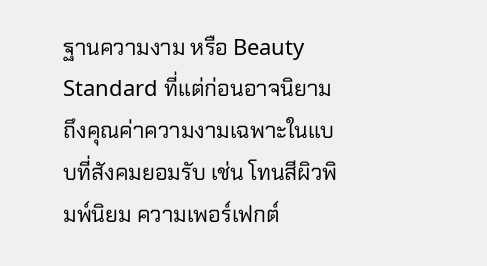ฐานความงาม หรือ Beauty Standard ที่แต่ก่อนอาจนิยามถึงคุณค่าความงามเฉพาะในแบบที่สังคมยอมรับ เช่น โทนสีผิวพิมพ์นิยม ความเพอร์เฟกต์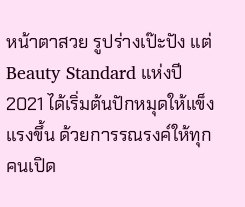หน้าตาสวย รูปร่างเป๊ะปัง แต่ Beauty Standard แห่งปี 2021 ได้เริ่มต้นปักหมุดให้แข็งแรงขึ้น ด้วยการรณรงค์ให้ทุกคนเปิด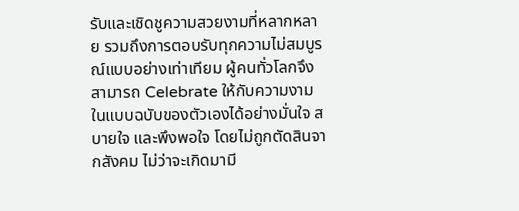รับและเชิดชูความสวยงามที่หลากหลาย รวมถึงการตอบรับทุกความไม่สมบูรณ์แบบอย่างเท่าเทียม ผู้คนทั่วโลกจึงสามารถ Celebrate ให้กับความงามในแบบฉบับของตัวเองได้อย่างมั่นใจ สบายใจ และพึงพอใจ โดยไม่ถูกตัดสินจากสังคม ไม่ว่าจะเกิดมามี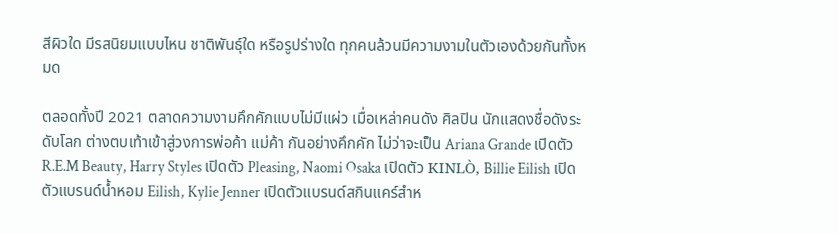สีผิวใด มีรสนิยมแบบไหน ชาติพันธุ์ใด หรือรูปร่างใด ทุกคนล้วนมีความงามในตัวเองด้วยกันทั้งหมด

ตลอดทั้งปี 2021 ตลาดความงามคึกคักแบบไม่มีแผ่ว เมื่อเหล่าคนดัง ศิลปิน นักแสดงชื่อดังระดับโลก ต่างตบเท้าเข้าสู่วงการพ่อค้า แม่ค้า กันอย่างคึกคัก ไม่ว่าจะเป็น Ariana Grande เปิดตัว R.E.M Beauty, Harry Styles เปิดตัว Pleasing, Naomi Osaka เปิดตัว KINLÒ, Billie Eilish เปิดตัวแบรนด์น้ำหอม Eilish, Kylie Jenner เปิดตัวแบรนด์สกินแคร์สำห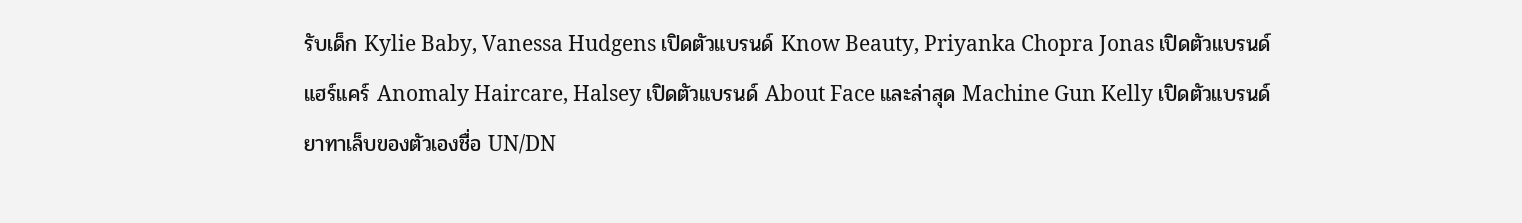รับเด็ก Kylie Baby, Vanessa Hudgens เปิดตัวแบรนด์ Know Beauty, Priyanka Chopra Jonas เปิดตัวแบรนด์แฮร์แคร์ Anomaly Haircare, Halsey เปิดตัวแบรนด์ About Face และล่าสุด Machine Gun Kelly เปิดตัวแบรนด์ยาทาเล็บของตัวเองชื่อ UN/DN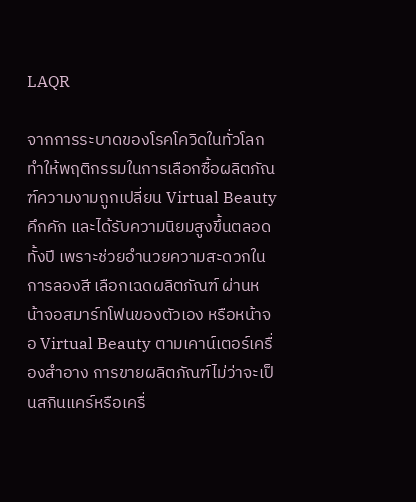LAQR

จากการระบาดของโรคโควิดในทั่วโลก ทำให้พฤติกรรมในการเลือกซื้อผลิตภัณฑ์ความงามถูกเปลี่ยน Virtual Beauty คึกคัก และได้รับความนิยมสูงขึ้นตลอดทั้งปี เพราะช่วยอำนวยความสะดวกในการลองสี เลือกเฉดผลิตภัณฑ์ ผ่านหน้าจอสมาร์ทโฟนของตัวเอง หรือหน้าจอ Virtual Beauty ตามเคาน์เตอร์เครื่องสำอาง การขายผลิตภัณฑ์ไม่ว่าจะเป็นสกินแคร์หรือเครื่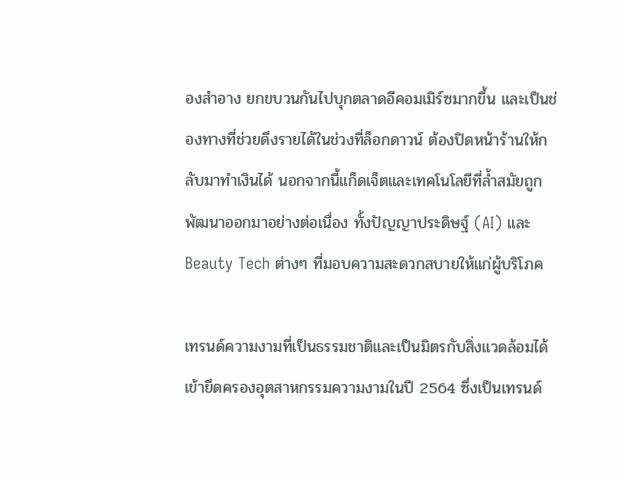องสำอาง ยกขบวนกันไปบุกตลาดอีคอมเมิร์ซมากขึ้น และเป็นช่องทางที่ช่วยดึงรายได้ในช่วงที่ล็อกดาวน์ ต้องปิดหน้าร้านให้กลับมาทำเงินได้ นอกจากนี้แก็ดเจ็ตและเทคโนโลยีที่ล้ำสมัยถูกพัฒนาออกมาอย่างต่อเนื่อง ทั้งปัญญาประดิษฐ์ (AI) และ Beauty Tech ต่างๆ ที่มอบความสะดวกสบายให้แก่ผู้บริโภค

เทรนด์ความงามที่เป็นธรรมชาติและเป็นมิตรกับสิ่งแวดล้อมได้เข้ายึดครองอุตสาหกรรมความงามในปี 2564 ซึ่งเป็นเทรนด์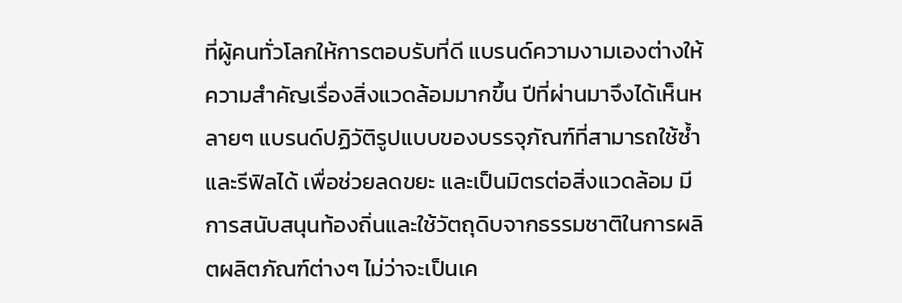ที่ผู้คนทั่วโลกให้การตอบรับที่ดี แบรนด์ความงามเองต่างให้ความสำคัญเรื่องสิ่งแวดล้อมมากขึ้น ปีที่ผ่านมาจึงได้เห็นหลายๆ แบรนด์ปฏิวัติรูปแบบของบรรจุภัณฑ์ที่สามารถใช้ซ้ำและรีฟิลได้ เพื่อช่วยลดขยะ และเป็นมิตรต่อสิ่งแวดล้อม มีการสนับสนุนท้องถิ่นและใช้วัตถุดิบจากธรรมชาติในการผลิตผลิตภัณฑ์ต่างๆ ไม่ว่าจะเป็นเค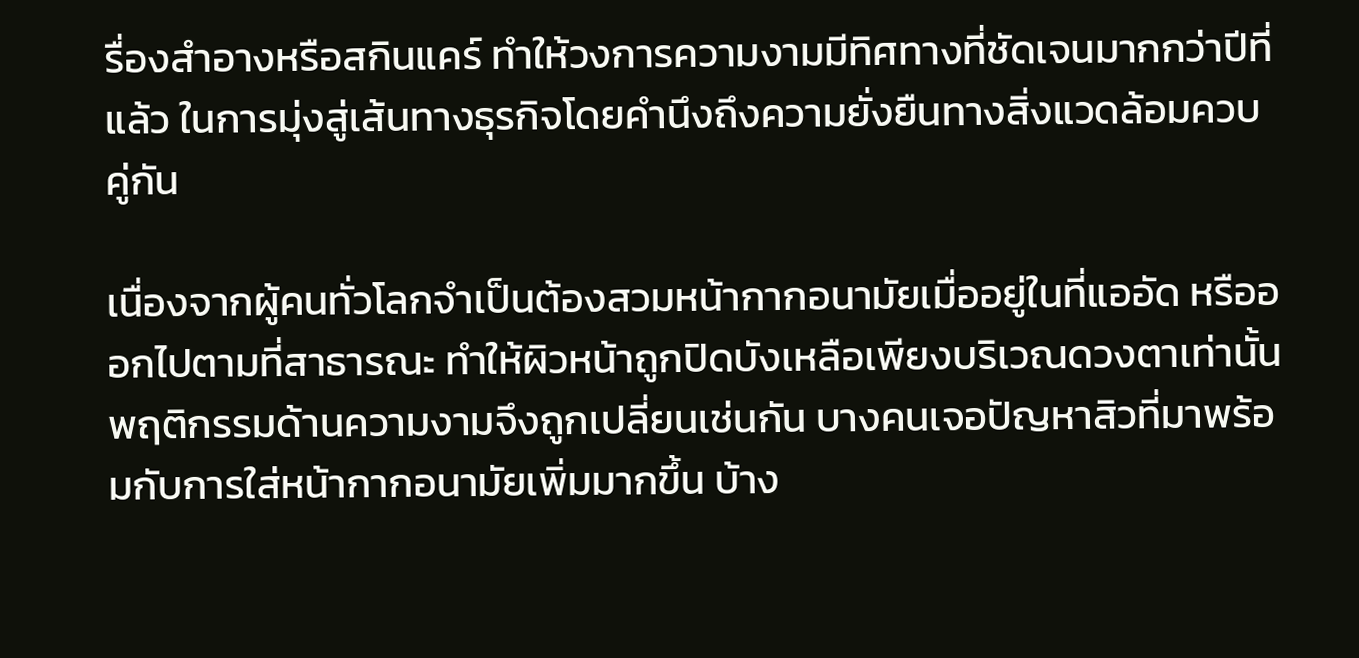รื่องสำอางหรือสกินแคร์ ทำให้วงการความงามมีทิศทางที่ชัดเจนมากกว่าปีที่แล้ว ในการมุ่งสู่เส้นทางธุรกิจโดยคำนึงถึงความยั่งยืนทางสิ่งแวดล้อมควบคู่กัน

เนื่องจากผู้คนทั่วโลกจำเป็นต้องสวมหน้ากากอนามัยเมื่ออยู่ในที่แออัด หรือออกไปตามที่สาธารณะ ทำให้ผิวหน้าถูกปิดบังเหลือเพียงบริเวณดวงตาเท่านั้น พฤติกรรมด้านความงามจึงถูกเปลี่ยนเช่นกัน บางคนเจอปัญหาสิวที่มาพร้อมกับการใส่หน้ากากอนามัยเพิ่มมากขึ้น บ้าง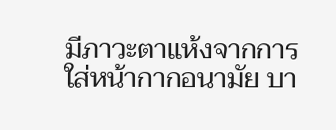มีภาวะตาแห้งจากการใส่หน้ากากอนามัย บา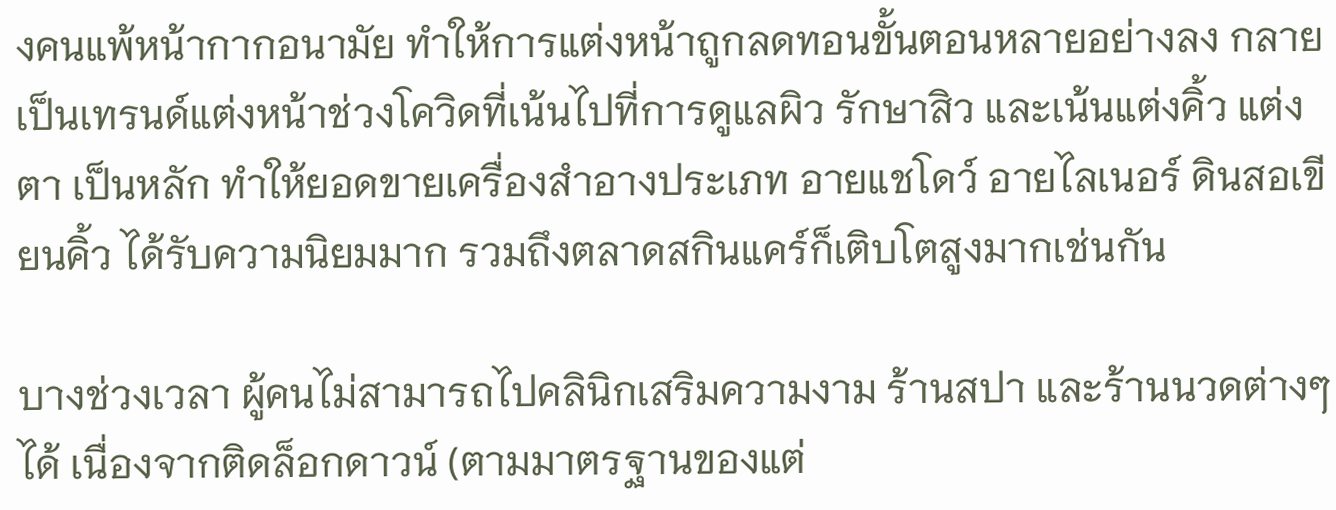งคนแพ้หน้ากากอนามัย ทำให้การแต่งหน้าถูกลดทอนขั้นตอนหลายอย่างลง กลายเป็นเทรนด์แต่งหน้าช่วงโควิดที่เน้นไปที่การดูแลผิว รักษาสิว และเน้นแต่งคิ้ว แต่งตา เป็นหลัก ทำให้ยอดขายเครื่องสำอางประเภท อายแชโดว์ อายไลเนอร์ ดินสอเขียนคิ้ว ได้รับความนิยมมาก รวมถึงตลาดสกินแคร์ก็เติบโตสูงมากเช่นกัน

บางช่วงเวลา ผู้คนไม่สามารถไปคลินิกเสริมความงาม ร้านสปา และร้านนวดต่างๆ ได้ เนื่องจากติดล็อกดาวน์ (ตามมาตรฐานของแต่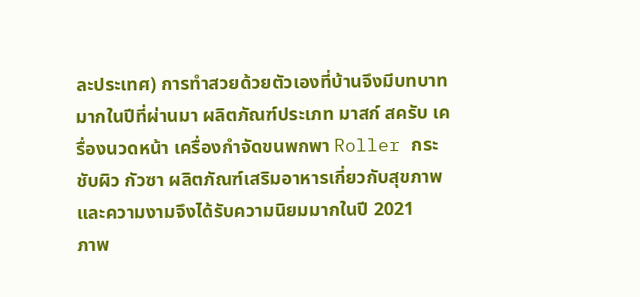ละประเทศ) การทำสวยด้วยตัวเองที่บ้านจึงมีบทบาทมากในปีที่ผ่านมา ผลิตภัณฑ์ประเภท มาสก์ สครับ เครื่องนวดหน้า เครื่องกำจัดขนพกพา Roller กระชับผิว กัวซา ผลิตภัณฑ์เสริมอาหารเกี่ยวกับสุขภาพและความงามจึงได้รับความนิยมมากในปี 2021
ภาพ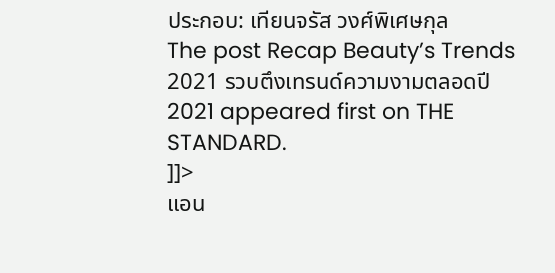ประกอบ: เทียนจรัส วงศ์พิเศษกุล
The post Recap Beauty’s Trends 2021 รวบตึงเทรนด์ความงามตลอดปี 2021 appeared first on THE STANDARD.
]]>
แอน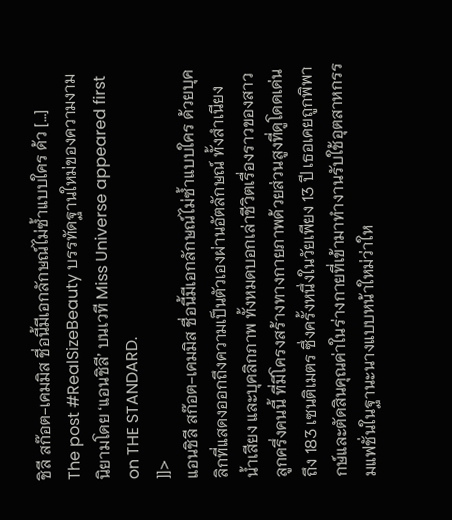ชิลี สก๊อต-เคมมิส ชื่อนี้มีเอกลักษณ์ไม่ซ้ำแบบใคร ด้ว […]
The post #RealSizeBeauty บรรทัดฐานใหม่ของความงาม นิยามโดย ‘แอนชิลี’ บนเวที Miss Universe appeared first on THE STANDARD.
]]>
แอนชิลี สก๊อต-เคมมิส ชื่อนี้มีเอกลักษณ์ไม่ซ้ำแบบใคร ด้วยบุคลิกที่แสดงออกถึงความเป็นตัวเองผ่านอัตลักษณ์ ทั้งสำเนียง น้ำเสียง และบุคลิกภาพ ทั้งหมดบอกเล่าชีวิตเรื่องราวของสาวลูกครึ่งคนนี้ ที่มีโครงสร้างทางกายภาพด้วยส่วนสูงที่ดูโดดเด่นถึง 183 เซนติเมตร ซึ่งครั้งหนึ่งในวัยเพียง 13 ปี เธอเคยถูกพิพากษ์และตัดสินคุณค่าในร่างกายที่เข้ามาทำงานรับใช้อุตสาหกรรมแฟชั่นในฐานะนางแบบหน้าใหม่ว่าให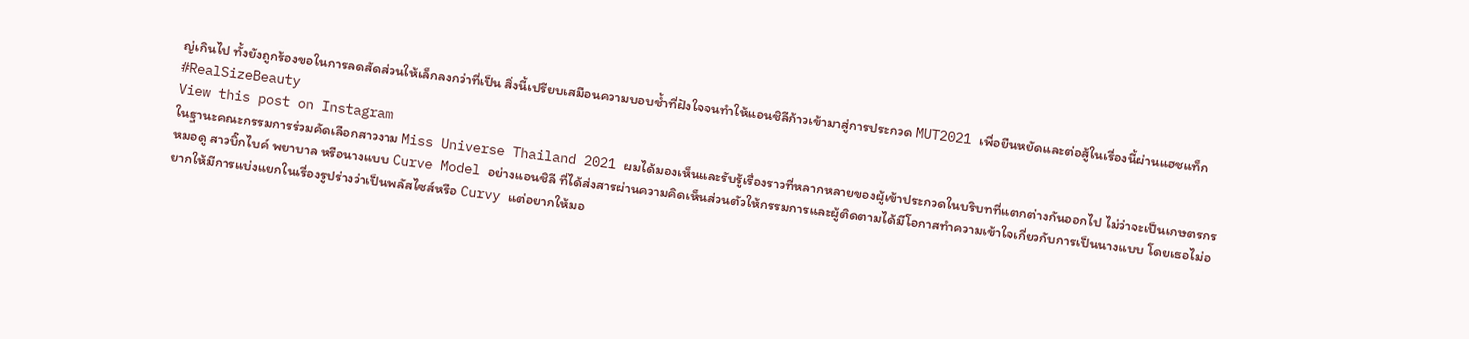ญ่เกินไป ทั้งยังถูกร้องขอในการลดสัดส่วนให้เล็กลงกว่าที่เป็น สิ่งนี้เปรียบเสมือนความบอบช้ำที่ฝังใจจนทำให้แอนชิลีก้าวเข้ามาสู่การประกวด MUT2021 เพื่อยืนหยัดและต่อสู้ในเรื่องนี้ผ่านแฮชแท็ก #RealSizeBeauty
View this post on Instagram
ในฐานะคณะกรรมการร่วมคัดเลือกสาวงาม Miss Universe Thailand 2021 ผมได้มองเห็นและรับรู้เรื่องราวที่หลากหลายของผู้เข้าประกวดในบริบทที่แตกต่างกันออกไป ไม่ว่าจะเป็นเกษตรกร หมอดู สาวบิ๊กไบค์ พยาบาล หรือนางแบบ Curve Model อย่างแอนชิลี ที่ได้ส่งสารผ่านความคิดเห็นส่วนตัวให้กรรมการและผู้ติดตามได้มีโอกาสทำความเข้าใจเกี่ยวกับการเป็นนางแบบ โดยเธอไม่อยากให้มีการแบ่งแยกในเรื่องรูปร่างว่าเป็นพลัสไซส์หรือ Curvy แต่อยากให้มอ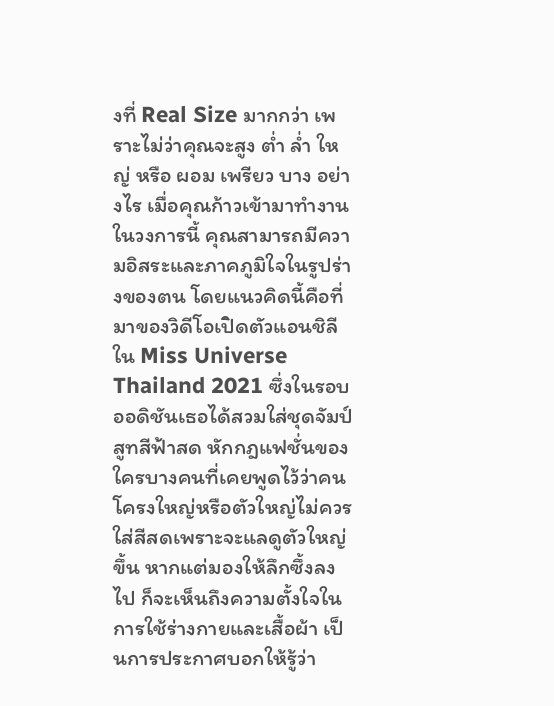งที่ Real Size มากกว่า เพราะไม่ว่าคุณจะสูง ต่ำ ล่ำ ใหญ่ หรือ ผอม เพรียว บาง อย่างไร เมื่อคุณก้าวเข้ามาทำงานในวงการนี้ คุณสามารถมีความอิสระและภาคภูมิใจในรูปร่างของตน โดยแนวคิดนี้คือที่มาของวิดีโอเปิดตัวแอนชิลีใน Miss Universe Thailand 2021 ซึ่งในรอบออดิชันเธอได้สวมใส่ชุดจัมป์สูทสีฟ้าสด หักกฎแฟชั่นของใครบางคนที่เคยพูดไว้ว่าคนโครงใหญ่หรือตัวใหญ่ไม่ควรใส่สีสดเพราะจะแลดูตัวใหญ่ขึ้น หากแต่มองให้ลึกซึ้งลงไป ก็จะเห็นถึงความตั้งใจในการใช้ร่างกายและเสื้อผ้า เป็นการประกาศบอกให้รู้ว่า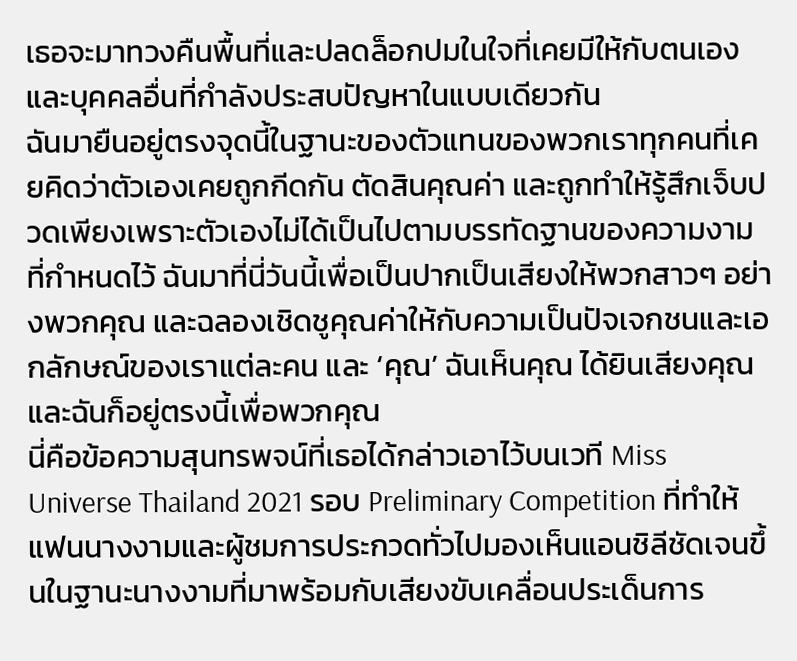เธอจะมาทวงคืนพื้นที่และปลดล็อกปมในใจที่เคยมีให้กับตนเองและบุคคลอื่นที่กำลังประสบปัญหาในแบบเดียวกัน
ฉันมายืนอยู่ตรงจุดนี้ในฐานะของตัวแทนของพวกเราทุกคนที่เคยคิดว่าตัวเองเคยถูกกีดกัน ตัดสินคุณค่า และถูกทำให้รู้สึกเจ็บปวดเพียงเพราะตัวเองไม่ได้เป็นไปตามบรรทัดฐานของความงามที่กำหนดไว้ ฉันมาที่นี่วันนี้เพื่อเป็นปากเป็นเสียงให้พวกสาวๆ อย่างพวกคุณ และฉลองเชิดชูคุณค่าให้กับความเป็นปัจเจกชนและเอกลักษณ์ของเราแต่ละคน และ ‘คุณ’ ฉันเห็นคุณ ได้ยินเสียงคุณ และฉันก็อยู่ตรงนี้เพื่อพวกคุณ
นี่คือข้อความสุนทรพจน์ที่เธอได้กล่าวเอาไว้บนเวที Miss Universe Thailand 2021 รอบ Preliminary Competition ที่ทำให้แฟนนางงามและผู้ชมการประกวดทั่วไปมองเห็นแอนชิลีชัดเจนขึ้นในฐานะนางงามที่มาพร้อมกับเสียงขับเคลื่อนประเด็นการ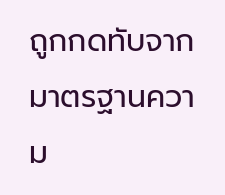ถูกกดทับจากมาตรฐานความ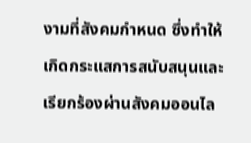งามที่สังคมกำหนด ซึ่งทำให้เกิดกระแสการสนับสนุนและเรียกร้องผ่านสังคมออนไล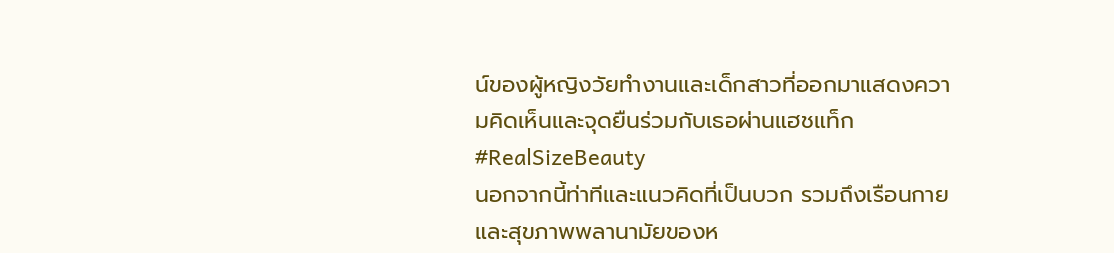น์ของผู้หญิงวัยทำงานและเด็กสาวที่ออกมาแสดงความคิดเห็นและจุดยืนร่วมกับเธอผ่านแฮชแท็ก #RealSizeBeauty
นอกจากนี้ท่าทีและแนวคิดที่เป็นบวก รวมถึงเรือนกายและสุขภาพพลานามัยของห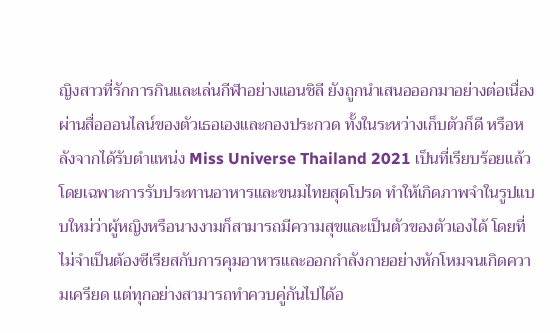ญิงสาวที่รักการกินและเล่นกีฬาอย่างแอนชิลี ยังถูกนำเสนอออกมาอย่างต่อเนื่องผ่านสื่อออนไลน์ของตัวเธอเองและกองประกวด ทั้งในระหว่างเก็บตัวก็ดี หรือหลังจากได้รับตำแหน่ง Miss Universe Thailand 2021 เป็นที่เรียบร้อยแล้ว โดยเฉพาะการรับประทานอาหารและขนมไทยสุดโปรด ทำให้เกิดภาพจำในรูปแบบใหม่ว่าผู้หญิงหรือนางงามก็สามารถมีความสุขและเป็นตัวของตัวเองได้ โดยที่ไม่จำเป็นต้องซีเรียสกับการคุมอาหารและออกกำลังกายอย่างหักโหมจนเกิดความเครียด แต่ทุกอย่างสามารถทำควบคู่กันไปได้อ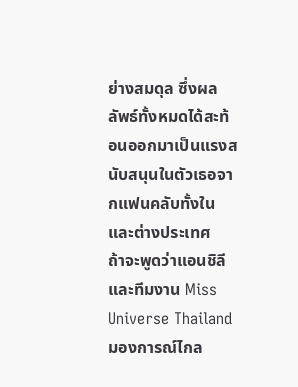ย่างสมดุล ซึ่งผลลัพธ์ทั้งหมดได้สะท้อนออกมาเป็นแรงสนับสนุนในตัวเธอจากแฟนคลับทั้งในและต่างประเทศ
ถ้าจะพูดว่าแอนชิลีและทีมงาน Miss Universe Thailand มองการณ์ไกล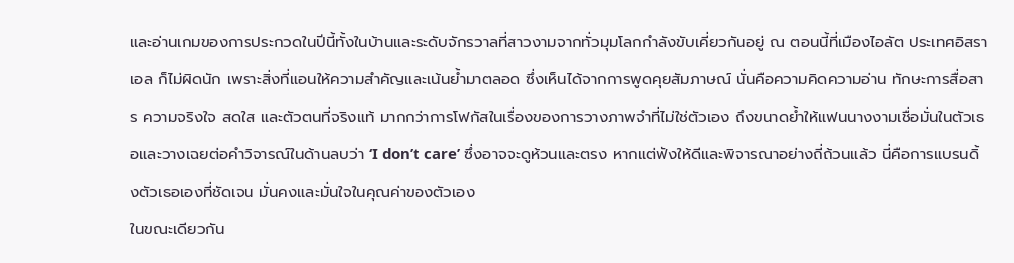และอ่านเกมของการประกวดในปีนี้ทั้งในบ้านและระดับจักรวาลที่สาวงามจากทั่วมุมโลกกำลังขับเคี่ยวกันอยู่ ณ ตอนนี้ที่เมืองไอลัต ประเทศอิสราเอล ก็ไม่ผิดนัก เพราะสิ่งที่แอนให้ความสำคัญและเน้นย้ำมาตลอด ซึ่งเห็นได้จากการพูดคุยสัมภาษณ์ นั่นคือความคิดความอ่าน ทักษะการสื่อสาร ความจริงใจ สดใส และตัวตนที่จริงแท้ มากกว่าการโฟกัสในเรื่องของการวางภาพจำที่ไม่ใช่ตัวเอง ถึงขนาดย้ำให้แฟนนางงามเชื่อมั่นในตัวเธอและวางเฉยต่อคำวิจารณ์ในด้านลบว่า ‘I don’t care’ ซึ่งอาจจะดูห้วนและตรง หากแต่ฟังให้ดีและพิจารณาอย่างถี่ถ้วนแล้ว นี่คือการแบรนดิ้งตัวเธอเองที่ชัดเจน มั่นคงและมั่นใจในคุณค่าของตัวเอง
ในขณะเดียวกัน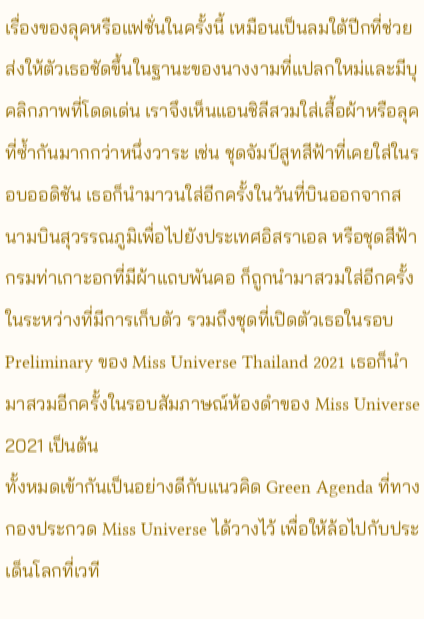เรื่องของลุคหรือแฟชั่นในครั้งนี้ เหมือนเป็นลมใต้ปีกที่ช่วยส่งให้ตัวเธอชัดขึ้นในฐานะของนางงามที่แปลกใหม่และมีบุคลิกภาพที่โดดเด่น เราจึงเห็นแอนชิลีสวมใส่เสื้อผ้าหรือลุคที่ซ้ำกันมากกว่าหนึ่งวาระ เช่น ชุดจัมป์สูทสีฟ้าที่เคยใส่ในรอบออดิชัน เธอก็นำมาวนใส่อีกครั้งในวันที่บินออกจากสนามบินสุวรรณภูมิเพื่อไปยังประเทศอิสราเอล หรือชุดสีฟ้ากรมท่าเกาะอกที่มีผ้าแถบพันคอ ก็ถูกนำมาสวมใส่อีกครั้งในระหว่างที่มีการเก็บตัว รวมถึงชุดที่เปิดตัวเธอในรอบ Preliminary ของ Miss Universe Thailand 2021 เธอก็นำมาสวมอีกครั้งในรอบสัมภาษณ์ห้องดำของ Miss Universe 2021 เป็นต้น
ทั้งหมดเข้ากันเป็นอย่างดีกับแนวคิด Green Agenda ที่ทางกองประกวด Miss Universe ได้วางไว้ เพื่อให้ล้อไปกับประเด็นโลกที่เวที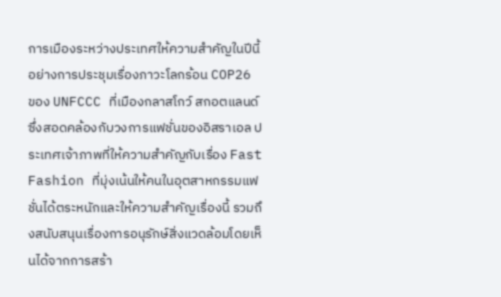การเมืองระหว่างประเทศให้ความสำคัญในปีนี้อย่างการประชุมเรื่องภาวะโลกร้อน COP26 ของ UNFCCC ที่เมืองกลาสโกว์ สกอตแลนด์ ซึ่งสอดคล้องกับวงการแฟชั่นของอิสราเอล ประเทศเจ้าภาพที่ให้ความสำคัญกับเรื่อง Fast Fashion ที่มุ่งเน้นให้คนในอุตสาหกรรมแฟชั่นได้ตระหนักและให้ความสำคัญเรื่องนี้ รวมถึงสนับสนุนเรื่องการอนุรักษ์สิ่งแวดล้อมโดยเห็นได้จากการสร้า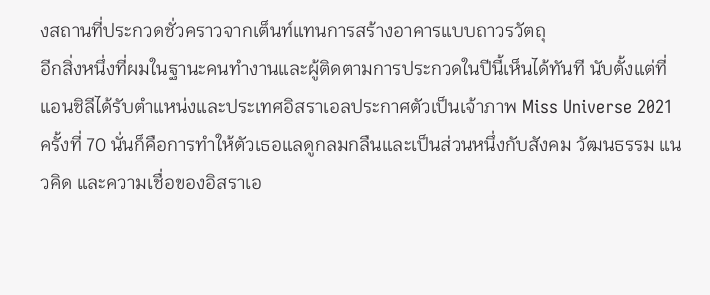งสถานที่ประกวดชั่วคราวจากเต็นท์แทนการสร้างอาคารแบบถาวรวัตถุ
อีกสิ่งหนึ่งที่ผมในฐานะคนทำงานและผู้ติดตามการประกวดในปีนี้เห็นได้ทันที นับตั้งแต่ที่แอนชิลีได้รับตำแหน่งและประเทศอิสราเอลประกาศตัวเป็นเจ้าภาพ Miss Universe 2021 ครั้งที่ 70 นั่นก็คือการทำให้ตัวเธอแลดูกลมกลืนและเป็นส่วนหนึ่งกับสังคม วัฒนธรรม แนวคิด และความเชื่อของอิสราเอ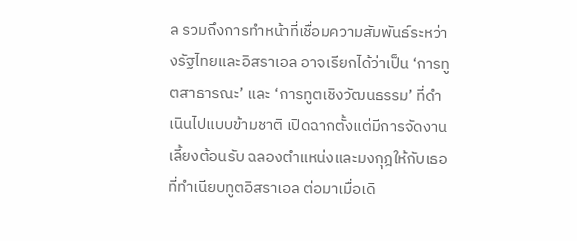ล รวมถึงการทำหน้าที่เชื่อมความสัมพันธ์ระหว่างรัฐไทยและอิสราเอล อาจเรียกได้ว่าเป็น ‘การทูตสาธารณะ’ และ ‘การทูตเชิงวัฒนธรรม’ ที่ดำเนินไปแบบข้ามชาติ เปิดฉากตั้งแต่มีการจัดงานเลี้ยงต้อนรับ ฉลองตำแหน่งและมงกุฎให้กับเธอที่ทำเนียบทูตอิสราเอล ต่อมาเมื่อเดิ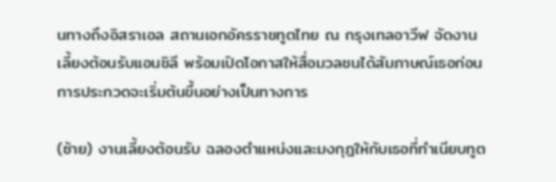นทางถึงอิสราเอล สถานเอกอัครราชทูตไทย ณ กรุงเทลอาวีฟ จัดงานเลี้ยงต้อนรับแอนชิลี พร้อมเปิดโอกาสให้สื่อมวลชนได้สัมภาษณ์เธอก่อนการประกวดจะเริ่มต้นขึ้นอย่างเป็นทางการ

(ซ้าย) งานเลี้ยงต้อนรับ ฉลองตำแหน่งและมงกุฎให้กับเธอที่ทำเนียบทูต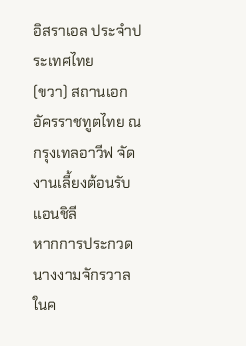อิสราเอล ประจำประเทศไทย
(ขวา) สถานเอกอัครราชทูตไทย ณ กรุงเทลอาวีฟ จัดงานเลี้ยงต้อนรับแอนชิลี
หากการประกวดนางงามจักรวาลในค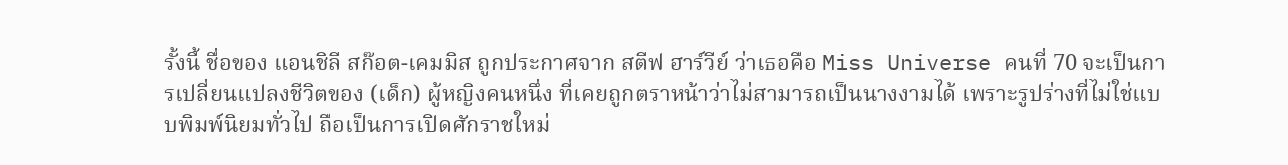รั้งนี้ ชื่อของ แอนชิลี สก๊อต-เคมมิส ถูกประกาศจาก สตีฟ ฮาร์วีย์ ว่าเธอคือ Miss Universe คนที่ 70 จะเป็นการเปลี่ยนแปลงชีวิตของ (เด็ก) ผู้หญิงคนหนึ่ง ที่เคยถูกตราหน้าว่าไม่สามารถเป็นนางงามได้ เพราะรูปร่างที่ไม่ใช่แบบพิมพ์นิยมทั่วไป ถือเป็นการเปิดศักราชใหม่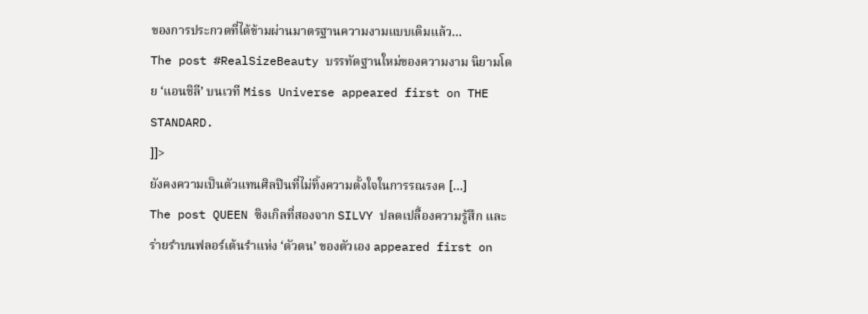ของการประกวดที่ได้ข้ามผ่านมาตรฐานความงามแบบเดิมแล้ว…
The post #RealSizeBeauty บรรทัดฐานใหม่ของความงาม นิยามโดย ‘แอนชิลี’ บนเวที Miss Universe appeared first on THE STANDARD.
]]>
ยังคงความเป็นตัวแทนศิลปินที่ไม่ทิ้งความตั้งใจในการรณรงค […]
The post QUEEN ซิงเกิลที่สองจาก SILVY ปลดเปลื้องความรู้สึก และร่ายรำบนฟลอร์เต้นรำแห่ง ‘ตัวตน’ ของตัวเอง appeared first on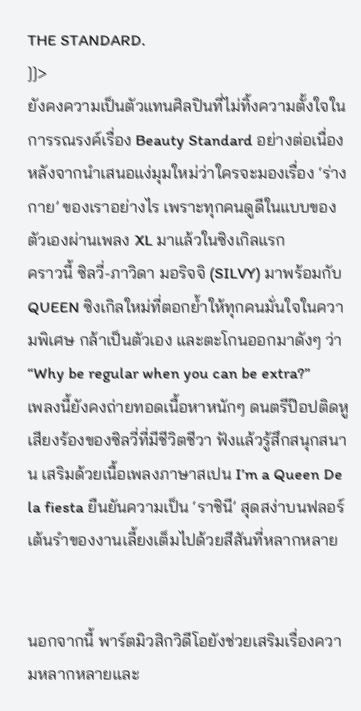THE STANDARD.
]]>
ยังคงความเป็นตัวแทนศิลปินที่ไม่ทิ้งความตั้งใจในการรณรงค์เรื่อง Beauty Standard อย่างต่อเนื่อง หลังจากนำเสนอแง่มุมใหม่ว่าใครจะมองเรื่อง ‘ร่างกาย’ ของเราอย่างไร เพราะทุกคนดูดีในแบบของตัวเองผ่านเพลง XL มาแล้วในซิงเกิลแรก
คราวนี้ ซิลวี่-ภาวิดา มอริจจิ (SILVY) มาพร้อมกับ QUEEN ซิงเกิลใหม่ที่ตอกย้ำให้ทุกคนมั่นใจในความพิเศษ กล้าเป็นตัวเอง และตะโกนออกมาดังๆ ว่า
“Why be regular when you can be extra?”
เพลงนี้ยังคงถ่ายทอดเนื้อหาหนักๆ ดนตรีป๊อปติดหู เสียงร้องของซิลวี่ที่มีชีวิตชีวา ฟังแล้วรู้สึกสนุกสนาน เสริมด้วยเนื้อเพลงภาษาสเปน I’m a Queen De la fiesta ยืนยันความเป็น ‘ราชินี’ สุดสง่าบนฟลอร์เต้นรำของงานเลี้ยงเต็มไปด้วยสีสันที่หลากหลาย


นอกจากนี้ พาร์ตมิวสิกวิดีโอยังช่วยเสริมเรื่องความหลากหลายและ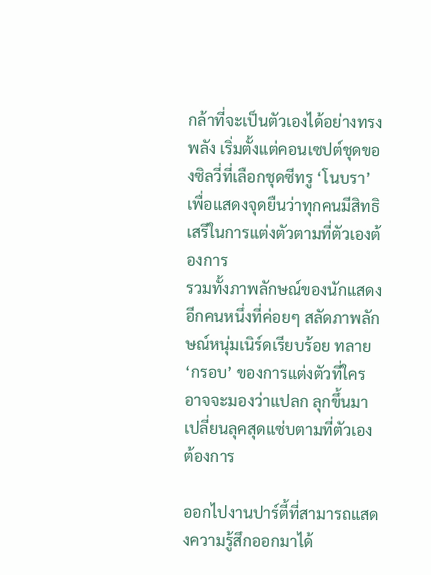กล้าที่จะเป็นตัวเองได้อย่างทรงพลัง เริ่มตั้งแต่คอนเซปต์ชุดของซิลวี่ที่เลือกชุดซีทรู ‘โนบรา’ เพื่อแสดงจุดยืนว่าทุกคนมีสิทธิ เสรีในการแต่งตัวตามที่ตัวเองต้องการ
รวมทั้งภาพลักษณ์ของนักแสดงอีกคนหนึ่งที่ค่อยๆ สลัดภาพลักษณ์หนุ่มเนิร์ดเรียบร้อย ทลาย ‘กรอบ’ ของการแต่งตัวที่ใครอาจจะมองว่าแปลก ลุกขึ้นมาเปลี่ยนลุคสุดแซ่บตามที่ตัวเองต้องการ

ออกไปงานปาร์ตี้ที่สามารถแสดงความรู้สึกออกมาได้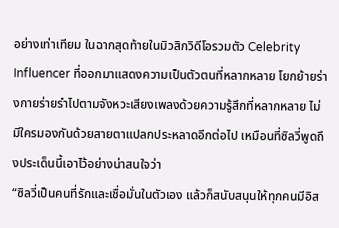อย่างเท่าเทียม ในฉากสุดท้ายในมิวสิกวิดีโอรวมตัว Celebrity Influencer ที่ออกมาแสดงความเป็นตัวตนที่หลากหลาย โยกย้ายร่างกายร่ายรำไปตามจังหวะเสียงเพลงด้วยความรู้สึกที่หลากหลาย ไม่มีใครมองกันด้วยสายตาแปลกประหลาดอีกต่อไป เหมือนที่ซิลวี่พูดถึงประเด็นนี้เอาไว้อย่างน่าสนใจว่า
“ซิลวี่เป็นคนที่รักและเชื่อมั่นในตัวเอง แล้วก็สนับสนุนให้ทุกคนมีอิส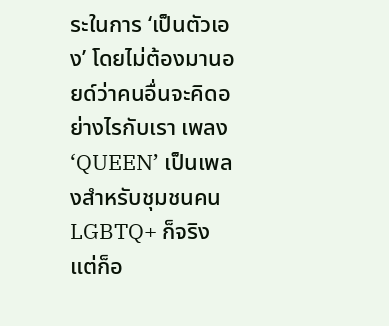ระในการ ‘เป็นตัวเอง’ โดยไม่ต้องมานอยด์ว่าคนอื่นจะคิดอย่างไรกับเรา เพลง ‘QUEEN’ เป็นเพลงสำหรับชุมชนคน LGBTQ+ ก็จริง แต่ก็อ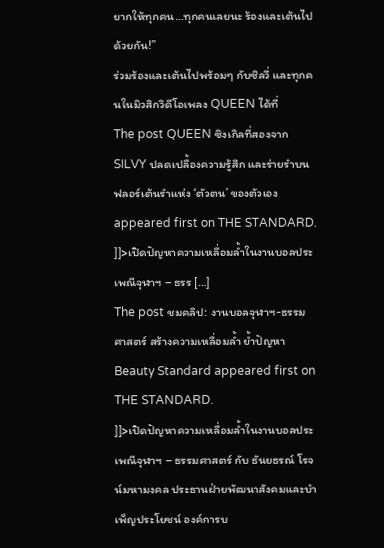ยากให้ทุกคน…ทุกคนเลยนะ ร้องและเต้นไปด้วยกัน!”
ร่วมร้องและเต้นไปพร้อมๆ กับซิลวี่ และทุกคนในมิวสิกวิดีโอเพลง QUEEN ได้ที่
The post QUEEN ซิงเกิลที่สองจาก SILVY ปลดเปลื้องความรู้สึก และร่ายรำบนฟลอร์เต้นรำแห่ง ‘ตัวตน’ ของตัวเอง appeared first on THE STANDARD.
]]>เปิดปัญหาความเหลื่อมล้ำในงานบอลประเพณีจุฬาฯ – ธรร […]
The post ชมคลิป: งานบอลจุฬาฯ-ธรรมศาสตร์ สร้างความเหลื่อมล้ำ ย้ำปัญหา Beauty Standard appeared first on THE STANDARD.
]]>เปิดปัญหาความเหลื่อมล้ำในงานบอลประเพณีจุฬาฯ – ธรรมศาสตร์ กับ ธันยธรณ์ โรจน์มหามงคล ประธานฝ่ายพัฒนาสังคมและบำเพ็ญประโยชน์ องค์การบ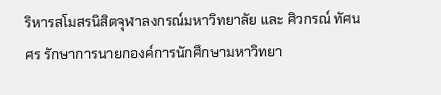ริหารสโมสรนิสิตจุฬาลงกรณ์มหาวิทยาลัย และ ศิวกรณ์ ทัศนศร รักษาการนายกองค์การนักศึกษามหาวิทยา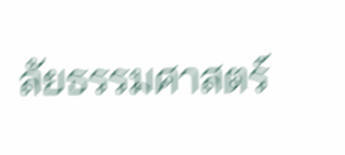ลัยธรรมศาสตร์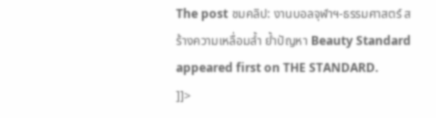The post ชมคลิป: งานบอลจุฬาฯ-ธรรมศาสตร์ สร้างความเหลื่อมล้ำ ย้ำปัญหา Beauty Standard appeared first on THE STANDARD.
]]>